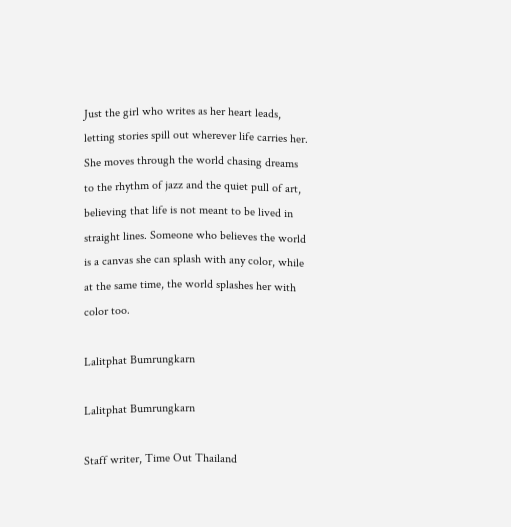Just the girl who writes as her heart leads, letting stories spill out wherever life carries her. She moves through the world chasing dreams to the rhythm of jazz and the quiet pull of art, believing that life is not meant to be lived in straight lines. Someone who believes the world is a canvas she can splash with any color, while at the same time, the world splashes her with color too.

Lalitphat Bumrungkarn

Lalitphat Bumrungkarn

Staff writer, Time Out Thailand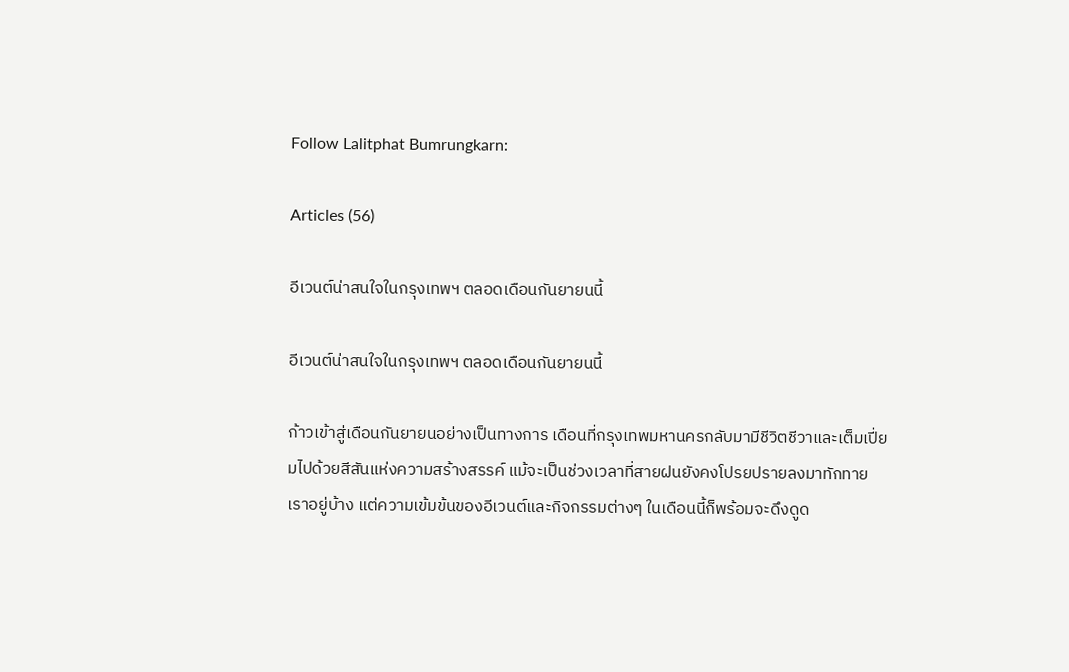Follow Lalitphat Bumrungkarn:

Articles (56)

อีเวนต์น่าสนใจในกรุงเทพฯ ตลอดเดือนกันยายนนี้

อีเวนต์น่าสนใจในกรุงเทพฯ ตลอดเดือนกันยายนนี้

ก้าวเข้าสู่เดือนกันยายนอย่างเป็นทางการ เดือนที่กรุงเทพมหานครกลับมามีชีวิตชีวาและเต็มเปี่ยมไปด้วยสีสันแห่งความสร้างสรรค์ แม้จะเป็นช่วงเวลาที่สายฝนยังคงโปรยปรายลงมาทักทายเราอยู่บ้าง แต่ความเข้มข้นของอีเวนต์และกิจกรรมต่างๆ ในเดือนนี้ก็พร้อมจะดึงดูด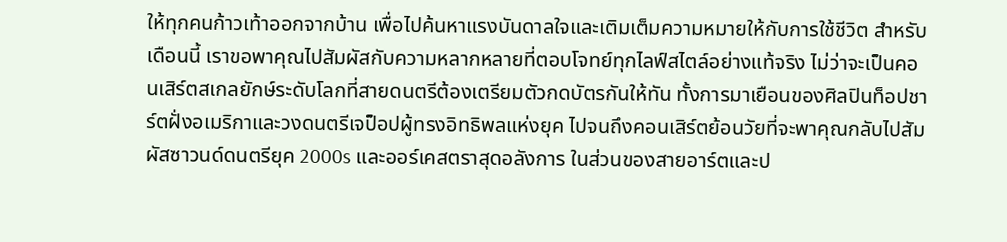ให้ทุกคนก้าวเท้าออกจากบ้าน เพื่อไปค้นหาแรงบันดาลใจและเติมเต็มความหมายให้กับการใช้ชีวิต สำหรับเดือนนี้ เราขอพาคุณไปสัมผัสกับความหลากหลายที่ตอบโจทย์ทุกไลฟ์สไตล์อย่างแท้จริง ไม่ว่าจะเป็นคอนเสิร์ตสเกลยักษ์ระดับโลกที่สายดนตรีต้องเตรียมตัวกดบัตรกันให้ทัน ทั้งการมาเยือนของศิลปินท็อปชาร์ตฝั่งอเมริกาและวงดนตรีเจป็อปผู้ทรงอิทธิพลแห่งยุค ไปจนถึงคอนเสิร์ตย้อนวัยที่จะพาคุณกลับไปสัมผัสซาวนด์ดนตรียุค 2000s และออร์เคสตราสุดอลังการ ในส่วนของสายอาร์ตและป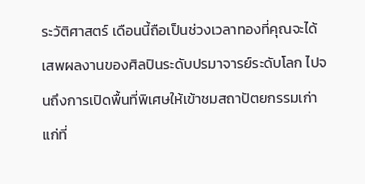ระวัติศาสตร์ เดือนนี้ถือเป็นช่วงเวลาทองที่คุณจะได้เสพผลงานของศิลปินระดับปรมาจารย์ระดับโลก ไปจนถึงการเปิดพื้นที่พิเศษให้เข้าชมสถาปัตยกรรมเก่าแก่ที่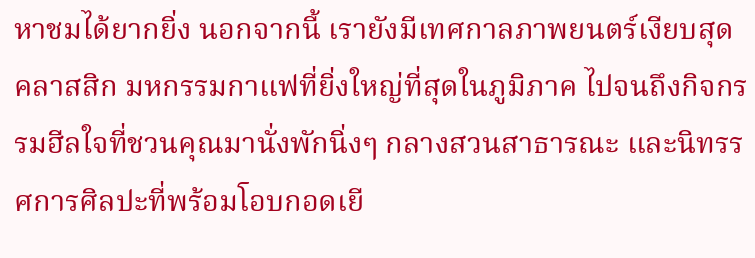หาชมได้ยากยิ่ง นอกจากนี้ เรายังมีเทศกาลภาพยนตร์เงียบสุดคลาสสิก มหกรรมกาแฟที่ยิ่งใหญ่ที่สุดในภูมิภาค ไปจนถึงกิจกรรมฮีลใจที่ชวนคุณมานั่งพักนิ่งๆ กลางสวนสาธารณะ และนิทรรศการศิลปะที่พร้อมโอบกอดเยี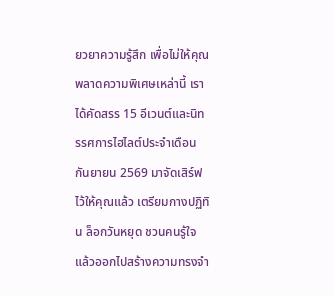ยวยาความรู้สึก เพื่อไม่ให้คุณพลาดความพิเศษเหล่านี้ เราได้คัดสรร 15 อีเวนต์และนิทรรศการไฮไลต์ประจำเดือนกันยายน 2569 มาจัดเสิร์ฟไว้ให้คุณแล้ว เตรียมกางปฏิทิน ล็อกวันหยุด ชวนคนรู้ใจ แล้วออกไปสร้างความทรงจำ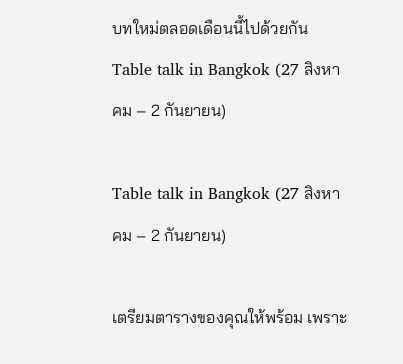บทใหม่ตลอดเดือนนี้ไปด้วยกัน
Table talk in Bangkok (27 สิงหาคม – 2 กันยายน)

Table talk in Bangkok (27 สิงหาคม – 2 กันยายน)

เตรียมตารางของคุณให้พร้อม เพราะ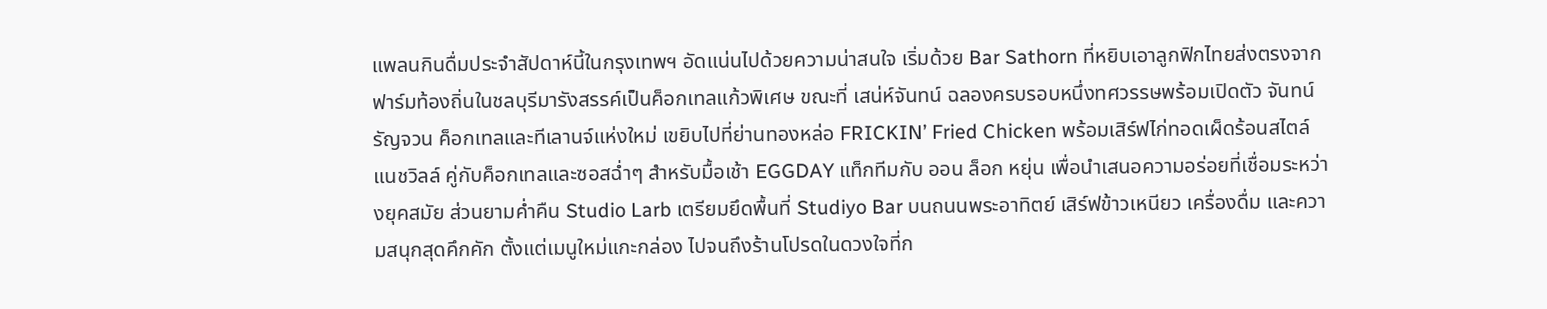แพลนกินดื่มประจำสัปดาห์นี้ในกรุงเทพฯ อัดแน่นไปด้วยความน่าสนใจ เริ่มด้วย Bar Sathorn ที่หยิบเอาลูกฟิกไทยส่งตรงจากฟาร์มท้องถิ่นในชลบุรีมารังสรรค์เป็นค็อกเทลแก้วพิเศษ ขณะที่ เสน่ห์จันทน์ ฉลองครบรอบหนึ่งทศวรรษพร้อมเปิดตัว จันทน์รัญจวน ค็อกเทลและทีเลานจ์แห่งใหม่ เขยิบไปที่ย่านทองหล่อ FRICKIN’ Fried Chicken พร้อมเสิร์ฟไก่ทอดเผ็ดร้อนสไตล์แนชวิลล์ คู่กับค็อกเทลและซอสฉ่ำๆ สำหรับมื้อเช้า EGGDAY แท็กทีมกับ ออน ล็อก หยุ่น เพื่อนำเสนอความอร่อยที่เชื่อมระหว่างยุคสมัย ส่วนยามค่ำคืน Studio Larb เตรียมยึดพื้นที่ Studiyo Bar บนถนนพระอาทิตย์ เสิร์ฟข้าวเหนียว เครื่องดื่ม และความสนุกสุดคึกคัก ตั้งแต่เมนูใหม่แกะกล่อง ไปจนถึงร้านโปรดในดวงใจที่ก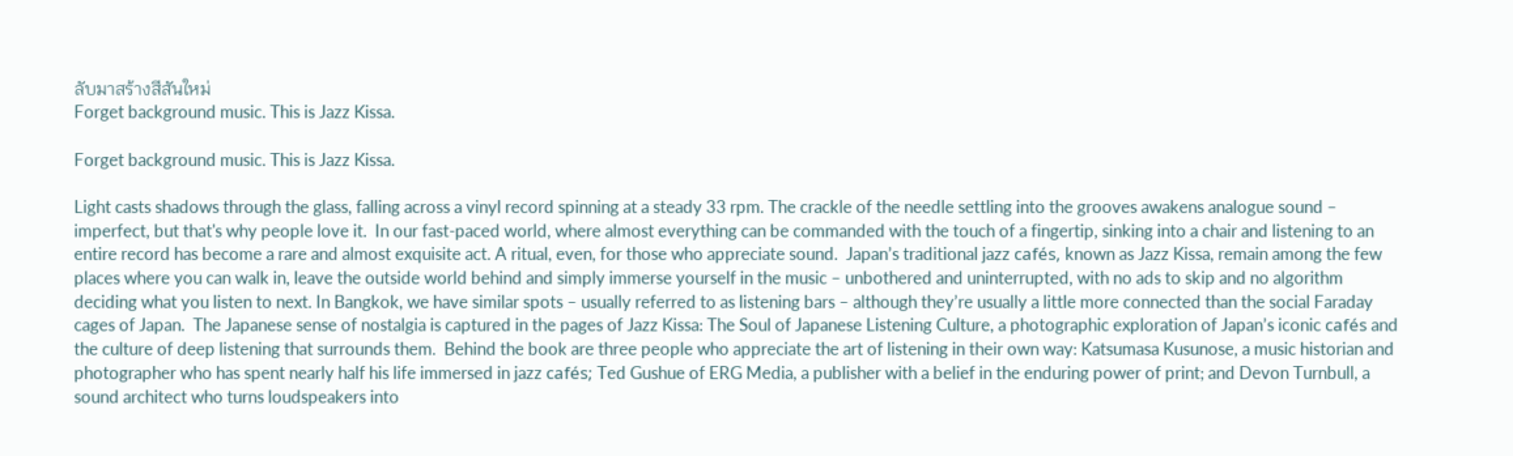ลับมาสร้างสีสันใหม่
Forget background music. This is Jazz Kissa.

Forget background music. This is Jazz Kissa.

Light casts shadows through the glass, falling across a vinyl record spinning at a steady 33 rpm. The crackle of the needle settling into the grooves awakens analogue sound – imperfect, but that's why people love it.  In our fast-paced world, where almost everything can be commanded with the touch of a fingertip, sinking into a chair and listening to an entire record has become a rare and almost exquisite act. A ritual, even, for those who appreciate sound.  Japan’s traditional jazz cafés, known as Jazz Kissa, remain among the few places where you can walk in, leave the outside world behind and simply immerse yourself in the music – unbothered and uninterrupted, with no ads to skip and no algorithm deciding what you listen to next. In Bangkok, we have similar spots – usually referred to as listening bars – although they’re usually a little more connected than the social Faraday cages of Japan.  The Japanese sense of nostalgia is captured in the pages of Jazz Kissa: The Soul of Japanese Listening Culture, a photographic exploration of Japan’s iconic cafés and the culture of deep listening that surrounds them.  Behind the book are three people who appreciate the art of listening in their own way: Katsumasa Kusunose, a music historian and photographer who has spent nearly half his life immersed in jazz cafés; Ted Gushue of ERG Media, a publisher with a belief in the enduring power of print; and Devon Turnbull, a sound architect who turns loudspeakers into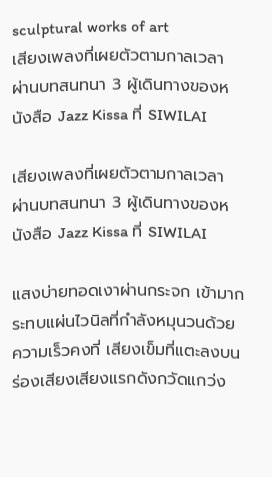sculptural works of art
เสียงเพลงที่เผยตัวตามกาลเวลา ผ่านบทสนทนา 3 ผู้เดินทางของหนังสือ Jazz Kissa ที่ SIWILAI

เสียงเพลงที่เผยตัวตามกาลเวลา ผ่านบทสนทนา 3 ผู้เดินทางของหนังสือ Jazz Kissa ที่ SIWILAI

แสงบ่ายทอดเงาผ่านกระจก เข้ามากระทบแผ่นไวนิลที่กำลังหมุนวนด้วยความเร็วคงที่ เสียงเข็มที่แตะลงบนร่องเสียงเสียงแรกดังกวัดแกว่ง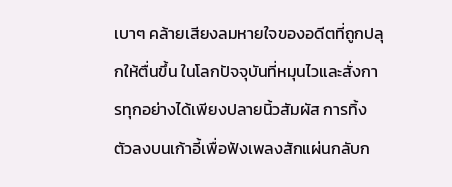เบาๆ คล้ายเสียงลมหายใจของอดีตที่ถูกปลุกให้ตื่นขึ้น ในโลกปัจจุบันที่หมุนไวและสั่งการทุกอย่างได้เพียงปลายนิ้วสัมผัส การทิ้งตัวลงบนเก้าอี้เพื่อฟังเพลงสักแผ่นกลับก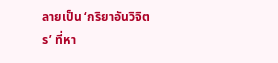ลายเป็น ‘กริยาอันวิจิตร’ ที่หา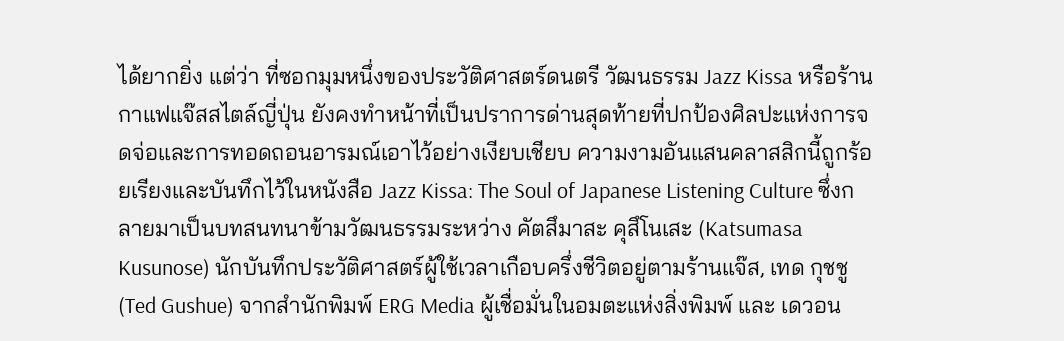ได้ยากยิ่ง แต่ว่า ที่ซอกมุมหนึ่งของประวัติศาสตร์ดนตรี วัฒนธรรม Jazz Kissa หรือร้านกาแฟแจ๊สสไตล์ญี่ปุ่น ยังคงทำหน้าที่เป็นปราการด่านสุดท้ายที่ปกป้องศิลปะแห่งการจดจ่อและการทอดถอนอารมณ์เอาไว้อย่างเงียบเชียบ ความงามอันแสนคลาสสิกนี้ถูกร้อยเรียงและบันทึกไว้ในหนังสือ Jazz Kissa: The Soul of Japanese Listening Culture ซึ่งกลายมาเป็นบทสนทนาข้ามวัฒนธรรมระหว่าง คัตสึมาสะ คุสึโนเสะ (Katsumasa Kusunose) นักบันทึกประวัติศาสตร์ผู้ใช้เวลาเกือบครึ่งชีวิตอยู่ตามร้านแจ๊ส, เทด กุชชู (Ted Gushue) จากสำนักพิมพ์ ERG Media ผู้เชื่อมั่นในอมตะแห่งสิ่งพิมพ์ และ เดวอน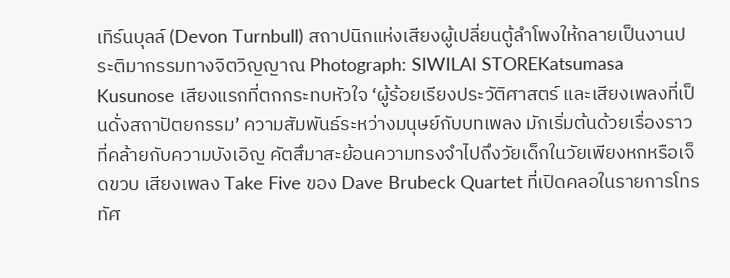เทิร์นบุลล์ (Devon Turnbull) สถาปนิกแห่งเสียงผู้เปลี่ยนตู้ลำโพงให้กลายเป็นงานประติมากรรมทางจิตวิญญาณ Photograph: SIWILAI STOREKatsumasa Kusunose เสียงแรกที่ตกกระทบหัวใจ ‘ผู้ร้อยเรียงประวัติศาสตร์ และเสียงเพลงที่เป็นดั่งสถาปัตยกรรม’ ความสัมพันธ์ระหว่างมนุษย์กับบทเพลง มักเริ่มต้นด้วยเรื่องราวที่คล้ายกับความบังเอิญ คัตสึมาสะย้อนความทรงจำไปถึงวัยเด็กในวัยเพียงหกหรือเจ็ดขวบ เสียงเพลง Take Five ของ Dave Brubeck Quartet ที่เปิดคลอในรายการโทรทัศ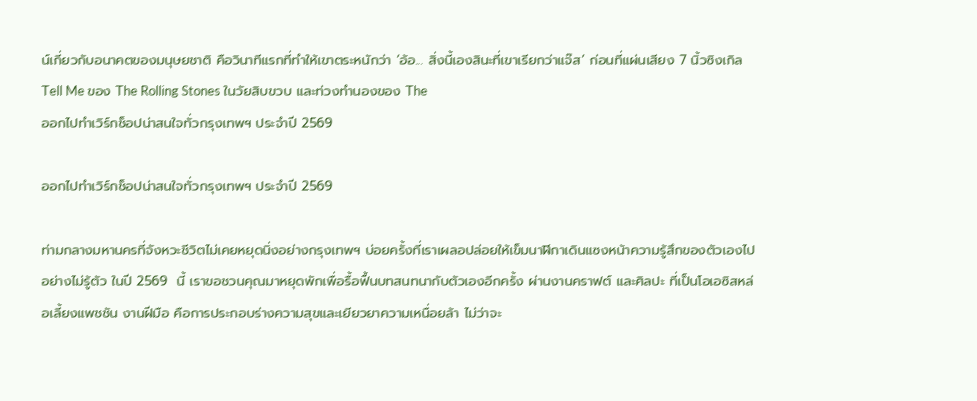น์เกี่ยวกับอนาคตของมนุษยชาติ คือวินาทีแรกที่ทำให้เขาตระหนักว่า ‘อ้อ... สิ่งนี้เองสินะที่เขาเรียกว่าแจ๊ส’ ก่อนที่แผ่นเสียง 7 นิ้วซิงเกิล Tell Me ของ The Rolling Stones ในวัยสิบขวบ และท่วงทำนองของ The
ออกไปทำเวิร์กช็อปน่าสนใจทั่วกรุงเทพฯ ประจำปี 2569

ออกไปทำเวิร์กช็อปน่าสนใจทั่วกรุงเทพฯ ประจำปี 2569

ท่ามกลางมหานครที่จังหวะชีวิตไม่เคยหยุดนิ่งอย่างกรุงเทพฯ บ่อยครั้งที่เราเผลอปล่อยให้เข็มนาฬิกาเดินแซงหน้าความรู้สึกของตัวเองไปอย่างไม่รู้ตัว ในปี 2569  นี้ เราขอชวนคุณมาหยุดพักเพื่อรื้อฟื้นบทสนทนากับตัวเองอีกครั้ง ผ่านงานคราฟต์ และศิลปะ ที่เป็นโอเอซิสหล่อเลี้ยงแพชชัน งานฝีมือ คือการประกอบร่างความสุขและเยียวยาความเหนื่อยล้า ไม่ว่าจะ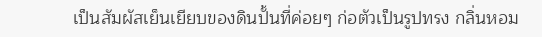เป็นสัมผัสเย็นเยียบของดินปั้นที่ค่อยๆ ก่อตัวเป็นรูปทรง กลิ่นหอม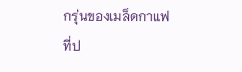กรุ่นของเมล็ดกาแฟที่ป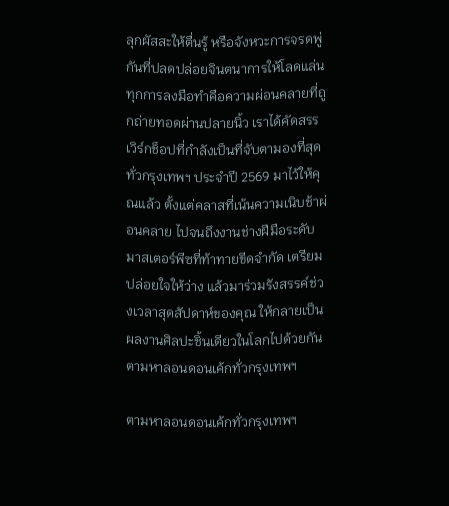ลุกผัสสะให้ตื่นรู้ หรือจังหวะการจรดพู่กันที่ปลดปล่อยจินตนาการให้โลดแล่น ทุกการลงมือทำคือความผ่อนคลายที่ถูกถ่ายทอดผ่านปลายนิ้ว เราได้คัดสรรเวิร์กช็อปที่กำลังเป็นที่จับตามองที่สุดทั่วกรุงเทพฯ ประจำปี 2569 มาไว้ให้คุณแล้ว ตั้งแต่คลาสที่เน้นความเนิบช้าผ่อนคลาย ไปจนถึงงานช่างฝีมือระดับมาสเตอร์พีซที่ท้าทายขีดจำกัด เตรียมปล่อยใจให้ว่าง แล้วมาร่วมรังสรรค์ช่วงเวลาสุดสัปดาห์ของคุณ ให้กลายเป็นผลงานศิลปะชิ้นเดียวในโลกไปด้วยกัน
ตามหาลอนดอนเค้กทั่วกรุงเทพฯ

ตามหาลอนดอนเค้กทั่วกรุงเทพฯ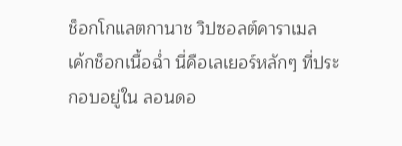ช็อกโกแลตกานาช วิปซอลต์คาราเมล  เค้กช็อกเนื้อฉ่ำ นี่คือเลเยอร์หลักๆ ที่ประกอบอยู่ใน ลอนดอ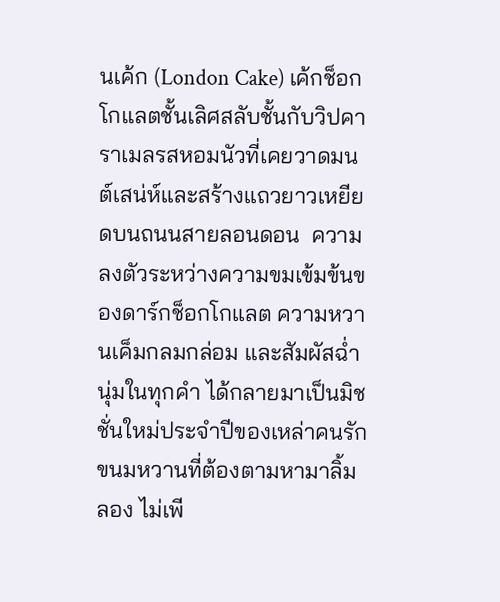นเค้ก (London Cake) เค้กช็อกโกแลตชั้นเลิศสลับชั้นกับวิปคาราเมลรสหอมนัวที่เคยวาดมนต์เสน่ห์และสร้างแถวยาวเหยียดบนถนนสายลอนดอน  ความลงตัวระหว่างความขมเข้มข้นของดาร์กช็อกโกแลต ความหวานเค็มกลมกล่อม และสัมผัสฉ่ำนุ่มในทุกคำ ได้กลายมาเป็นมิชชั่นใหม่ประจำปีของเหล่าคนรักขนมหวานที่ต้องตามหามาลิ้มลอง ไม่เพี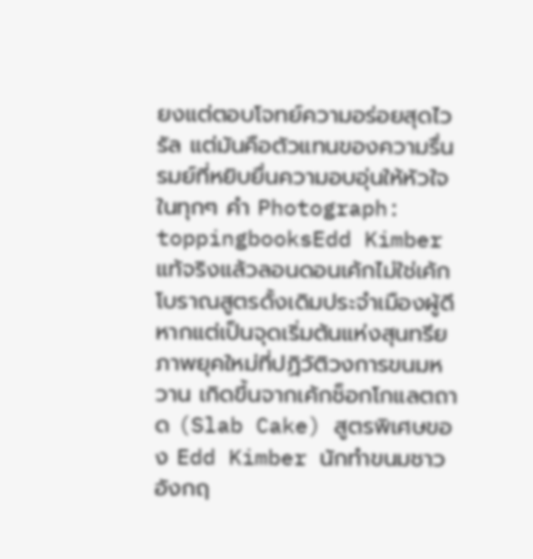ยงแต่ตอบโจทย์ความอร่อยสุดไวรัล แต่มันคือตัวแทนของความรื่นรมย์ที่หยิบยื่นความอบอุ่นให้หัวใจในทุกๆ คำ Photograph: toppingbooksEdd Kimber แท้จริงแล้วลอนดอนเค้กไม่ใช่เค้กโบราณสูตรดั้งเดิมประจำเมืองผู้ดี หากแต่เป็นจุดเริ่มต้นแห่งสุนทรียภาพยุคใหม่ที่ปฏิวัติวงการขนมหวาน เกิดขึ้นจากเค้กช็อกโกแลตถาด (Slab Cake) สูตรพิเศษของ Edd Kimber นักทำขนมชาวอังกฤ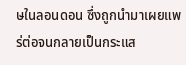ษในลอนดอน ซึ่งถูกนำมาเผยแพร่ต่อจนกลายเป็นกระแส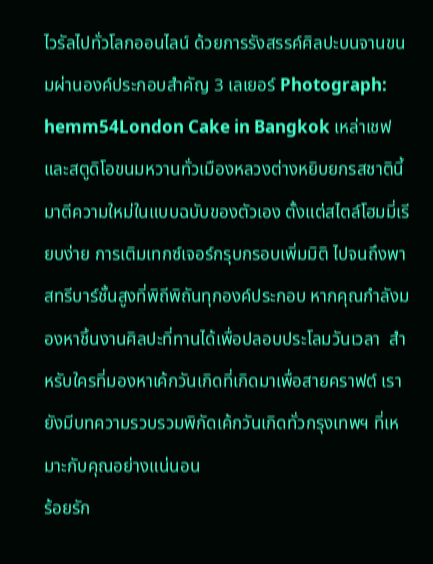ไวรัลไปทั่วโลกออนไลน์ ด้วยการรังสรรค์ศิลปะบนจานขนมผ่านองค์ประกอบสำคัญ 3 เลเยอร์ Photograph: hemm54London Cake in Bangkok เหล่าเชฟและสตูดิโอขนมหวานทั่วเมืองหลวงต่างหยิบยกรสชาตินี้มาตีความใหม่ในแบบฉบับของตัวเอง ตั้งแต่สไตล์โฮมมี่เรียบง่าย การเติมเทกซ์เจอร์กรุบกรอบเพิ่มมิติ ไปจนถึงพาสทรีบาร์ชั้นสูงที่พิถีพิถันทุกองค์ประกอบ หากคุณกำลังมองหาชิ้นงานศิลปะที่ทานได้เพื่อปลอบประโลมวันเวลา  สำหรับใครที่มองหาเค้กวันเกิดที่เกิดมาเพื่อสายคราฟต์ เรายังมีบทความรวบรวมพิกัดเค้กวันเกิดทั่วกรุงเทพฯ ที่เหมาะกับคุณอย่างแน่นอน
ร้อยรัก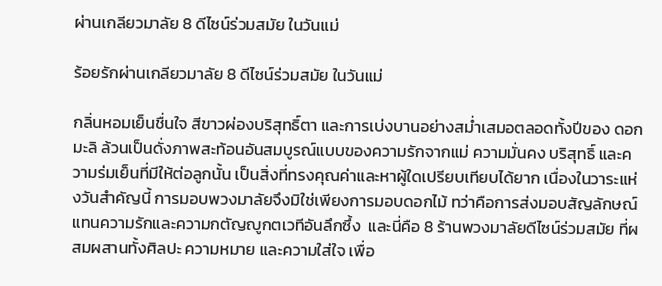ผ่านเกลียวมาลัย 8 ดีไซน์ร่วมสมัย ในวันแม่

ร้อยรักผ่านเกลียวมาลัย 8 ดีไซน์ร่วมสมัย ในวันแม่

กลิ่นหอมเย็นชื่นใจ สีขาวผ่องบริสุทธิ์ตา และการเบ่งบานอย่างสม่ำเสมอตลอดทั้งปีของ ดอกมะลิ ล้วนเป็นดั่งภาพสะท้อนอันสมบูรณ์แบบของความรักจากแม่ ความมั่นคง บริสุทธิ์ และความร่มเย็นที่มีให้ต่อลูกนั้น เป็นสิ่งที่ทรงคุณค่าและหาผู้ใดเปรียบเทียบได้ยาก เนื่องในวาระแห่งวันสำคัญนี้ การมอบพวงมาลัยจึงมิใช่เพียงการมอบดอกไม้ ทว่าคือการส่งมอบสัญลักษณ์แทนความรักและความกตัญญูกตเวทีอันลึกซึ้ง  และนี่คือ 8 ร้านพวงมาลัยดีไซน์ร่วมสมัย ที่ผสมผสานทั้งศิลปะ ความหมาย และความใส่ใจ เพื่อ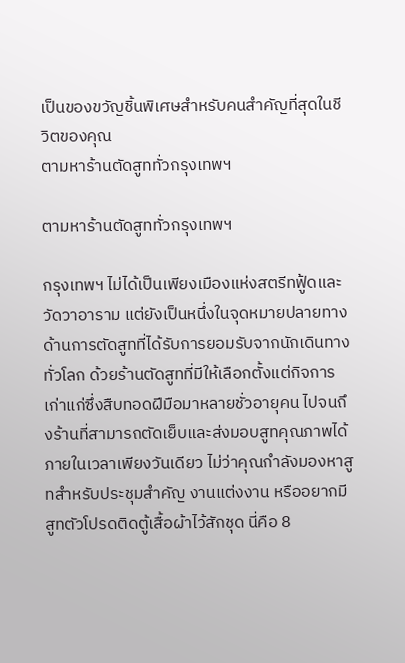เป็นของขวัญชิ้นพิเศษสำหรับคนสำคัญที่สุดในชีวิตของคุณ
ตามหาร้านตัดสูททั่วกรุงเทพฯ

ตามหาร้านตัดสูททั่วกรุงเทพฯ

กรุงเทพฯ ไม่ได้เป็นเพียงเมืองแห่งสตรีทฟู้ดและวัดวาอาราม แต่ยังเป็นหนึ่งในจุดหมายปลายทางด้านการตัดสูทที่ได้รับการยอมรับจากนักเดินทางทั่วโลก ด้วยร้านตัดสูทที่มีให้เลือกตั้งแต่กิจการเก่าแก่ซึ่งสืบทอดฝีมือมาหลายชั่วอายุคน ไปจนถึงร้านที่สามารถตัดเย็บและส่งมอบสูทคุณภาพได้ภายในเวลาเพียงวันเดียว ไม่ว่าคุณกำลังมองหาสูทสำหรับประชุมสำคัญ งานแต่งงาน หรืออยากมีสูทตัวโปรดติดตู้เสื้อผ้าไว้สักชุด นี่คือ 8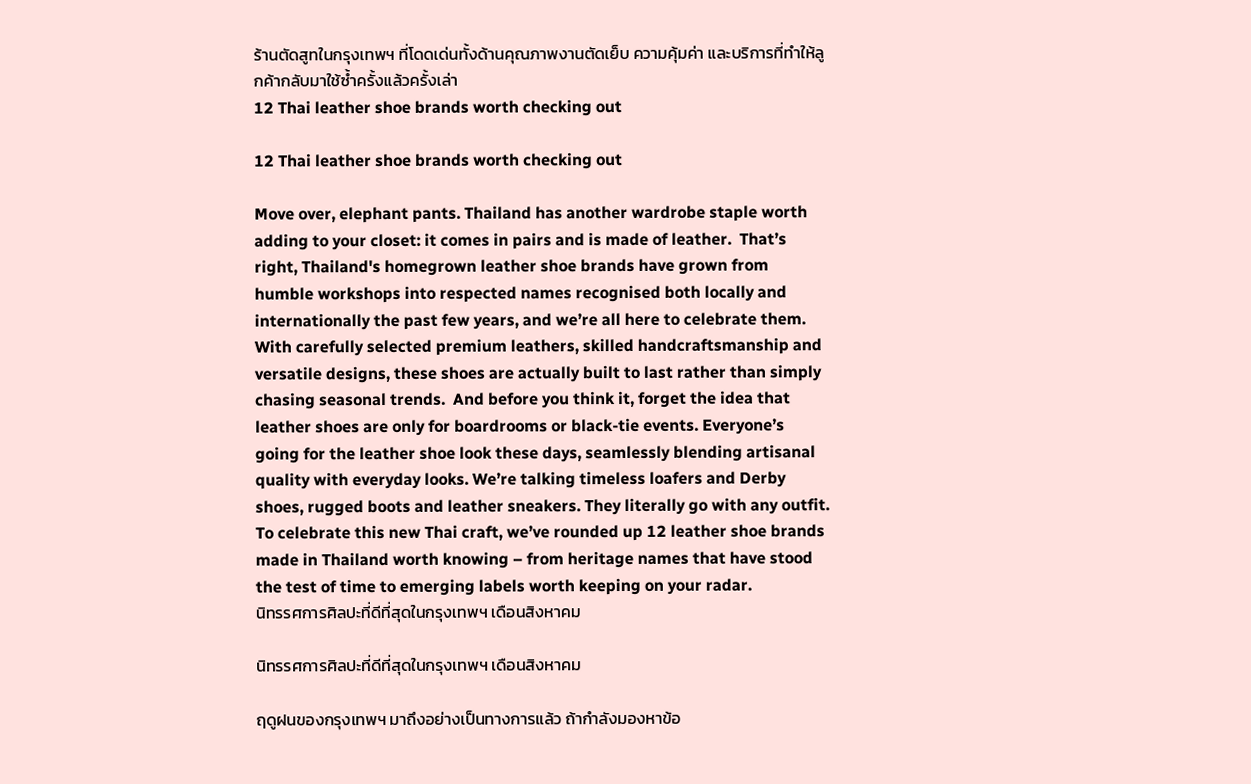ร้านตัดสูทในกรุงเทพฯ ที่โดดเด่นทั้งด้านคุณภาพงานตัดเย็บ ความคุ้มค่า และบริการที่ทำให้ลูกค้ากลับมาใช้ซ้ำครั้งแล้วครั้งเล่า
12 Thai leather shoe brands worth checking out

12 Thai leather shoe brands worth checking out

Move over, elephant pants. Thailand has another wardrobe staple worth adding to your closet: it comes in pairs and is made of leather.  That’s right, Thailand's homegrown leather shoe brands have grown from humble workshops into respected names recognised both locally and internationally the past few years, and we’re all here to celebrate them. With carefully selected premium leathers, skilled handcraftsmanship and versatile designs, these shoes are actually built to last rather than simply chasing seasonal trends.  And before you think it, forget the idea that leather shoes are only for boardrooms or black-tie events. Everyone’s going for the leather shoe look these days, seamlessly blending artisanal quality with everyday looks. We’re talking timeless loafers and Derby shoes, rugged boots and leather sneakers. They literally go with any outfit.  To celebrate this new Thai craft, we’ve rounded up 12 leather shoe brands made in Thailand worth knowing – from heritage names that have stood the test of time to emerging labels worth keeping on your radar.
นิทรรศการศิลปะที่ดีที่สุดในกรุงเทพฯ เดือนสิงหาคม

นิทรรศการศิลปะที่ดีที่สุดในกรุงเทพฯ เดือนสิงหาคม

ฤดูฝนของกรุงเทพฯ มาถึงอย่างเป็นทางการแล้ว ถ้ากำลังมองหาข้อ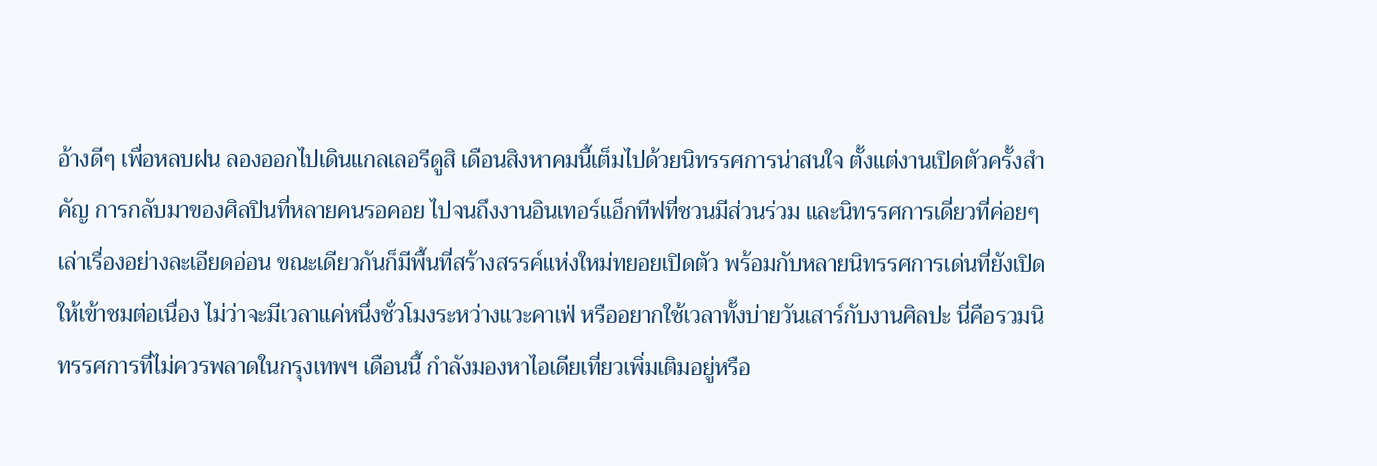อ้างดีๆ เพื่อหลบฝน ลองออกไปเดินแกลเลอรีดูสิ เดือนสิงหาคมนี้เต็มไปด้วยนิทรรศการน่าสนใจ ตั้งแต่งานเปิดตัวครั้งสำคัญ การกลับมาของศิลปินที่หลายคนรอคอย ไปจนถึงงานอินเทอร์แอ็กทีฟที่ชวนมีส่วนร่วม และนิทรรศการเดี่ยวที่ค่อยๆ เล่าเรื่องอย่างละเอียดอ่อน ขณะเดียวกันก็มีพื้นที่สร้างสรรค์แห่งใหม่ทยอยเปิดตัว พร้อมกับหลายนิทรรศการเด่นที่ยังเปิดให้เข้าชมต่อเนื่อง ไม่ว่าจะมีเวลาแค่หนึ่งชั่วโมงระหว่างแวะคาเฟ่ หรืออยากใช้เวลาทั้งบ่ายวันเสาร์กับงานศิลปะ นี่คือรวมนิทรรศการที่ไม่ควรพลาดในกรุงเทพฯ เดือนนี้ กำลังมองหาไอเดียเที่ยวเพิ่มเติมอยู่หรือ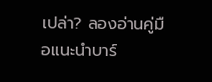เปล่า? ลองอ่านคู่มือแนะนำบาร์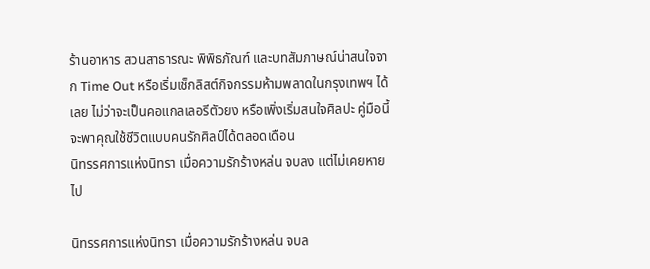ร้านอาหาร สวนสาธารณะ พิพิธภัณฑ์ และบทสัมภาษณ์น่าสนใจจาก Time Out หรือเริ่มเช็กลิสต์กิจกรรมห้ามพลาดในกรุงเทพฯ ได้เลย ไม่ว่าจะเป็นคอแกลเลอรีตัวยง หรือเพิ่งเริ่มสนใจศิลปะ คู่มือนี้จะพาคุณใช้ชีวิตแบบคนรักศิลป์ได้ตลอดเดือน
นิทรรศการแห่งนิทรา เมื่อความรักร้างหล่น จบลง แต่ไม่เคยหายไป

นิทรรศการแห่งนิทรา เมื่อความรักร้างหล่น จบล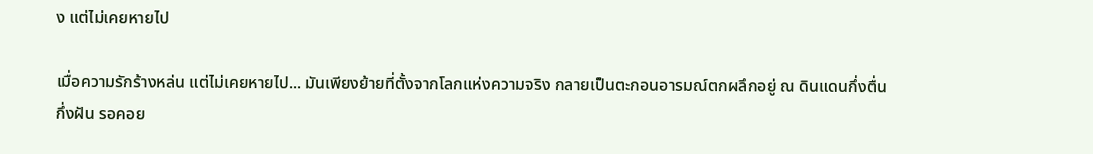ง แต่ไม่เคยหายไป

เมื่อความรักร้างหล่น แต่ไม่เคยหายไป... มันเพียงย้ายที่ตั้งจากโลกแห่งความจริง กลายเป็นตะกอนอารมณ์ตกผลึกอยู่ ณ ดินแดนกึ่งตื่นกึ่งฝัน รอคอย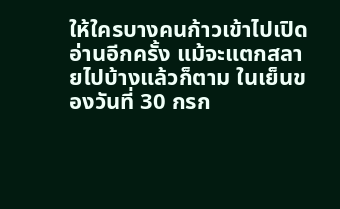ให้ใครบางคนก้าวเข้าไปเปิดอ่านอีกครั้ง แม้จะแตกสลายไปบ้างแล้วก็ตาม ในเย็นของวันที่ 30 กรก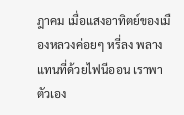ฎาคม เมื่อแสงอาทิตย์ของเมืองหลวงค่อยๆ หรี่ลง พลางแทนที่ด้วยไฟนีออน เราพาตัวเอง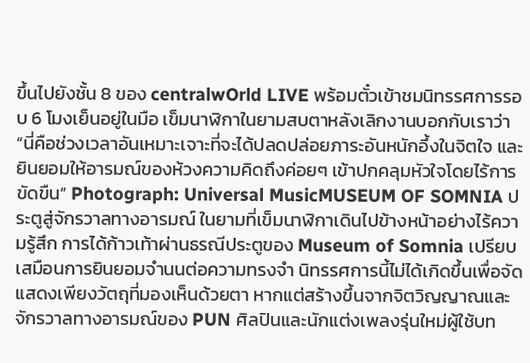ขึ้นไปยังชั้น 8 ของ centralwOrld LIVE พร้อมตั๋วเข้าชมนิทรรศการรอบ 6 โมงเย็นอยู่ในมือ เข็มนาฬิกาในยามสบตาหลังเลิกงานบอกกับเราว่า  “นี่คือช่วงเวลาอันเหมาะเจาะที่จะได้ปลดปล่อยภาระอันหนักอึ้งในจิตใจ และยินยอมให้อารมณ์ของห้วงความคิดถึงค่อยๆ เข้าปกคลุมหัวใจโดยไร้การขัดขืน” Photograph: Universal MusicMUSEUM OF SOMNIA ประตูสู่จักรวาลทางอารมณ์ ในยามที่เข็มนาฬิกาเดินไปข้างหน้าอย่างไร้ความรู้สึก การได้ก้าวเท้าผ่านธรณีประตูของ Museum of Somnia เปรียบเสมือนการยินยอมจำนนต่อความทรงจำ นิทรรศการนี้ไม่ได้เกิดขึ้นเพื่อจัดแสดงเพียงวัตถุที่มองเห็นด้วยตา หากแต่สร้างขึ้นจากจิตวิญญาณและจักรวาลทางอารมณ์ของ PUN ศิลปินและนักแต่งเพลงรุ่นใหม่ผู้ใช้บท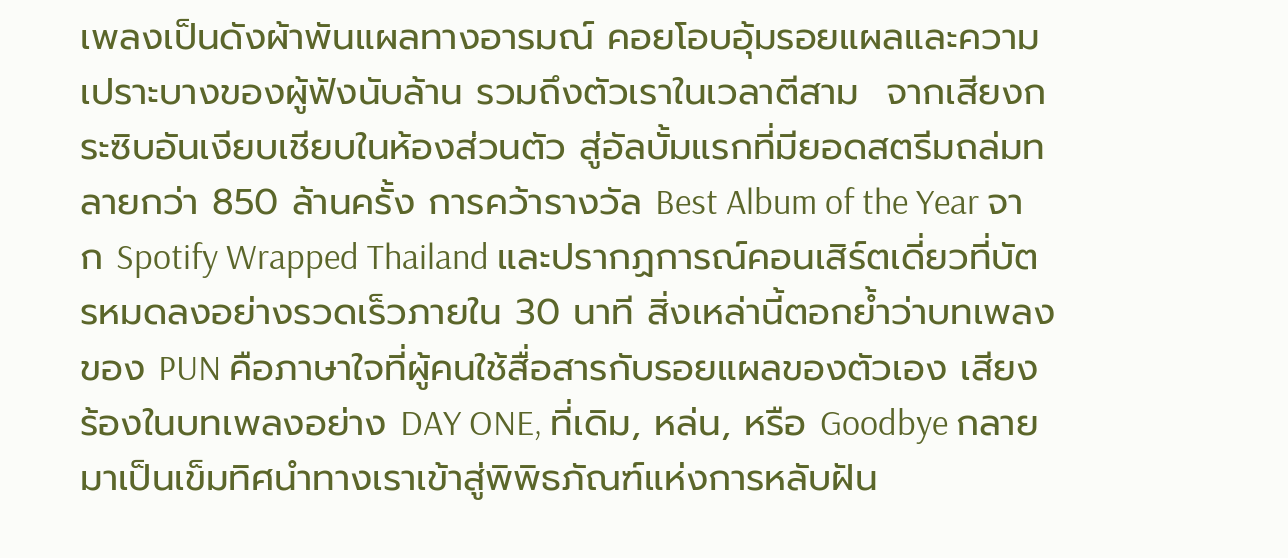เพลงเป็นดังผ้าพันแผลทางอารมณ์ คอยโอบอุ้มรอยแผลและความเปราะบางของผู้ฟังนับล้าน รวมถึงตัวเราในเวลาตีสาม  จากเสียงกระซิบอันเงียบเชียบในห้องส่วนตัว สู่อัลบั้มแรกที่มียอดสตรีมถล่มทลายกว่า 850 ล้านครั้ง การคว้ารางวัล Best Album of the Year จาก Spotify Wrapped Thailand และปรากฏการณ์คอนเสิร์ตเดี่ยวที่บัตรหมดลงอย่างรวดเร็วภายใน 30 นาที สิ่งเหล่านี้ตอกย้ำว่าบทเพลงของ PUN คือภาษาใจที่ผู้คนใช้สื่อสารกับรอยแผลของตัวเอง เสียงร้องในบทเพลงอย่าง DAY ONE, ที่เดิม, หล่น, หรือ Goodbye กลายมาเป็นเข็มทิศนำทางเราเข้าสู่พิพิธภัณฑ์แห่งการหลับฝัน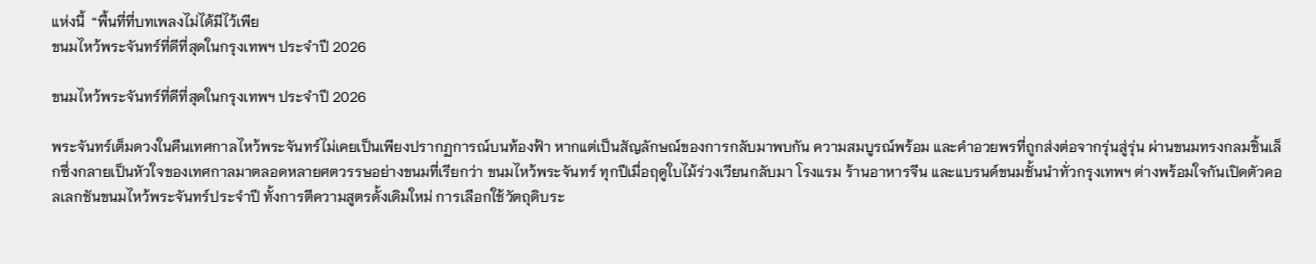แห่งนี้  “พื้นที่ที่บทเพลงไม่ได้มีไว้เพีย
ขนมไหว้พระจันทร์ที่ดีที่สุดในกรุงเทพฯ ประจำปี 2026

ขนมไหว้พระจันทร์ที่ดีที่สุดในกรุงเทพฯ ประจำปี 2026

พระจันทร์เต็มดวงในคืนเทศกาลไหว้พระจันทร์ไม่เคยเป็นเพียงปรากฏการณ์บนท้องฟ้า หากแต่เป็นสัญลักษณ์ของการกลับมาพบกัน ความสมบูรณ์พร้อม และคำอวยพรที่ถูกส่งต่อจากรุ่นสู่รุ่น ผ่านขนมทรงกลมชิ้นเล็กซึ่งกลายเป็นหัวใจของเทศกาลมาตลอดหลายศตวรรษอย่างขนมที่เรียกว่า ขนมไหว้พระจันทร์ ทุกปีเมื่อฤดูใบไม้ร่วงเวียนกลับมา โรงแรม ร้านอาหารจีน และแบรนด์ขนมชั้นนำทั่วกรุงเทพฯ ต่างพร้อมใจกันเปิดตัวคอลเลกชันขนมไหว้พระจันทร์ประจำปี ทั้งการตีความสูตรดั้งเดิมใหม่ การเลือกใช้วัตถุดิบระ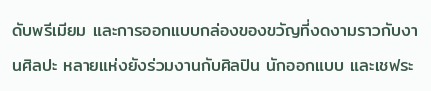ดับพรีเมียม และการออกแบบกล่องของขวัญที่งดงามราวกับงานศิลปะ หลายแห่งยังร่วมงานกับศิลปิน นักออกแบบ และเชฟระ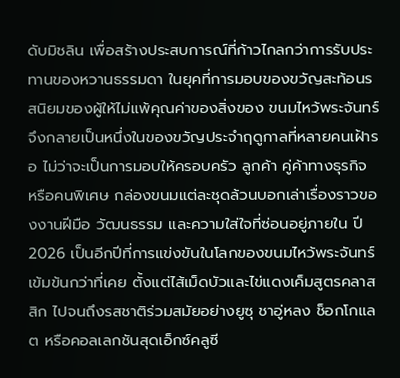ดับมิชลิน เพื่อสร้างประสบการณ์ที่ก้าวไกลกว่าการรับประทานของหวานธรรมดา ในยุคที่การมอบของขวัญสะท้อนรสนิยมของผู้ให้ไม่แพ้คุณค่าของสิ่งของ ขนมไหว้พระจันทร์จึงกลายเป็นหนึ่งในของขวัญประจำฤดูกาลที่หลายคนเฝ้ารอ ไม่ว่าจะเป็นการมอบให้ครอบครัว ลูกค้า คู่ค้าทางธุรกิจ หรือคนพิเศษ กล่องขนมแต่ละชุดล้วนบอกเล่าเรื่องราวของงานฝีมือ วัฒนธรรม และความใส่ใจที่ซ่อนอยู่ภายใน ปี 2026 เป็นอีกปีที่การแข่งขันในโลกของขนมไหว้พระจันทร์เข้มข้นกว่าที่เคย ตั้งแต่ไส้เม็ดบัวและไข่แดงเค็มสูตรคลาสสิก ไปจนถึงรสชาติร่วมสมัยอย่างยูซุ ชาอู่หลง ช็อกโกแลต หรือคอลเลกชันสุดเอ็กซ์คลูซี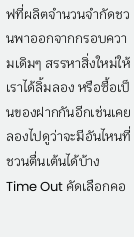ฟที่ผลิตจำนวนจำกัดชวนพาออกจากกรอบความเดิมๆ สรรหาสิ่งใหม่ให้เราได้ลิ้มลอง หรือซื้อเป็นของฝากกันอีกเช่นเคย ลองไปดูว่าจะมีอันไหนที่ชวนตื่นเต้นได้บ้าง  Time Out คัดเลือกคอ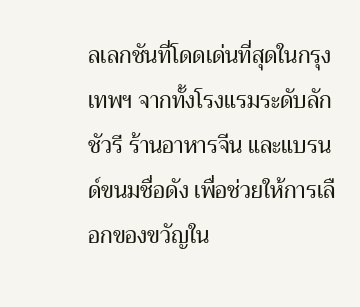ลเลกชันที่โดดเด่นที่สุดในกรุงเทพฯ จากทั้งโรงแรมระดับลักชัวรี ร้านอาหารจีน และแบรนด์ขนมชื่อดัง เพื่อช่วยให้การเลือกของขวัญใน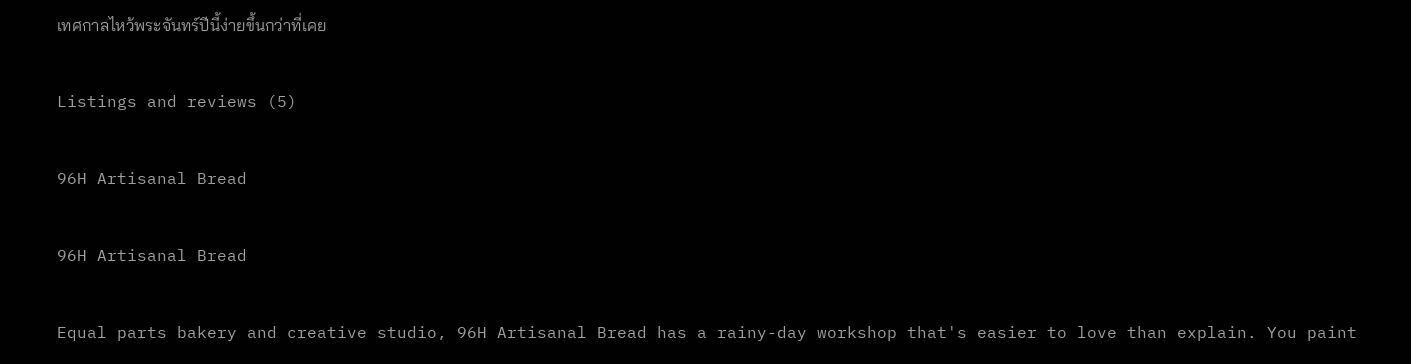เทศกาลไหว้พระจันทร์ปีนี้ง่ายขึ้นกว่าที่เคย

Listings and reviews (5)

96H Artisanal Bread

96H Artisanal Bread

Equal parts bakery and creative studio, 96H Artisanal Bread has a rainy-day workshop that's easier to love than explain. You paint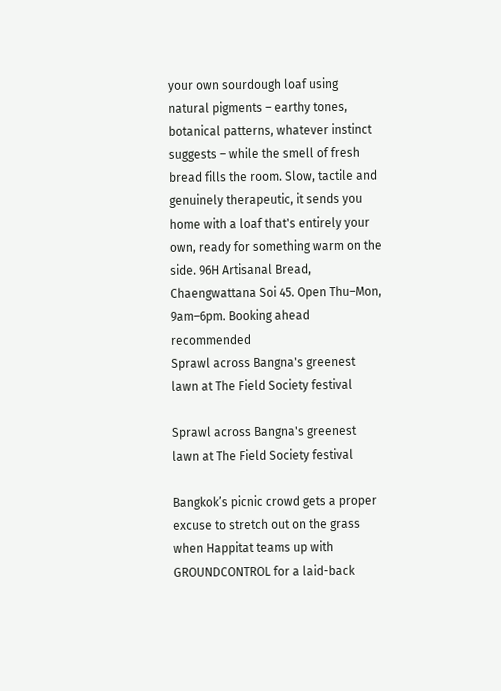your own sourdough loaf using natural pigments – earthy tones, botanical patterns, whatever instinct suggests – while the smell of fresh bread fills the room. Slow, tactile and genuinely therapeutic, it sends you home with a loaf that's entirely your own, ready for something warm on the side. 96H Artisanal Bread, Chaengwattana Soi 45. Open Thu–Mon, 9am–6pm. Booking ahead recommended
Sprawl across Bangna's greenest lawn at The Field Society festival

Sprawl across Bangna's greenest lawn at The Field Society festival

Bangkok’s picnic crowd gets a proper excuse to stretch out on the grass when Happitat teams up with GROUNDCONTROL for a laid-back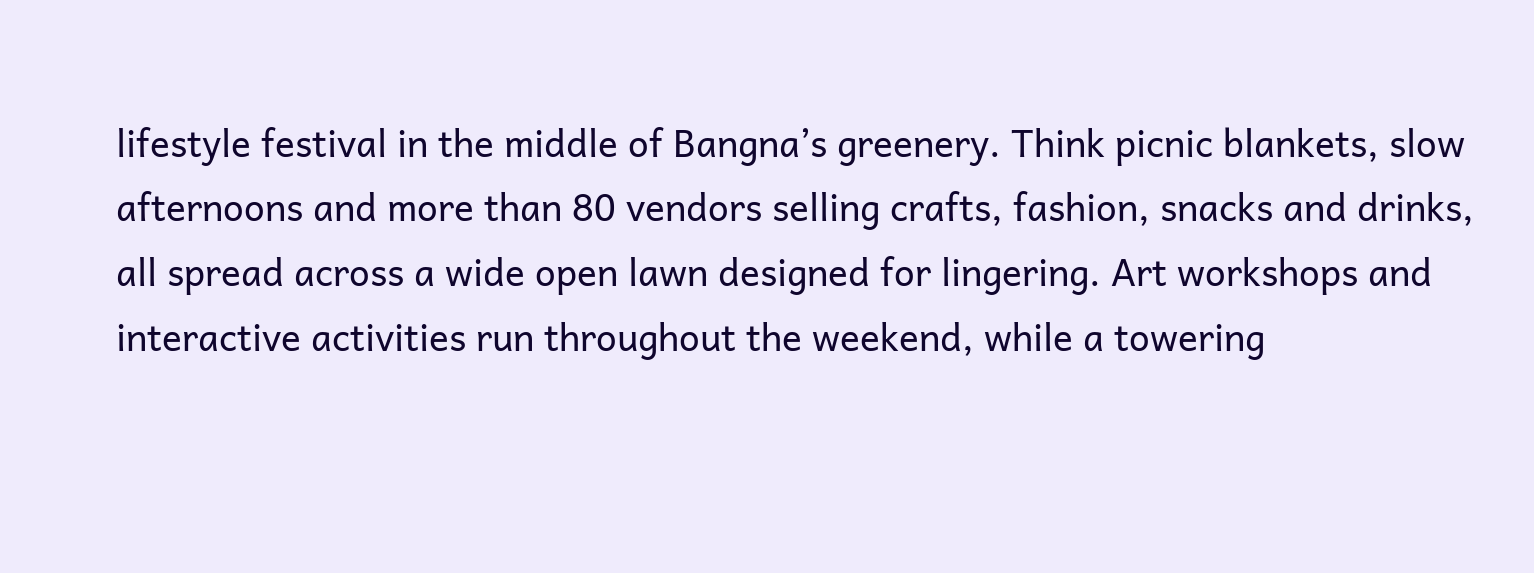lifestyle festival in the middle of Bangna’s greenery. Think picnic blankets, slow afternoons and more than 80 vendors selling crafts, fashion, snacks and drinks, all spread across a wide open lawn designed for lingering. Art workshops and interactive activities run throughout the weekend, while a towering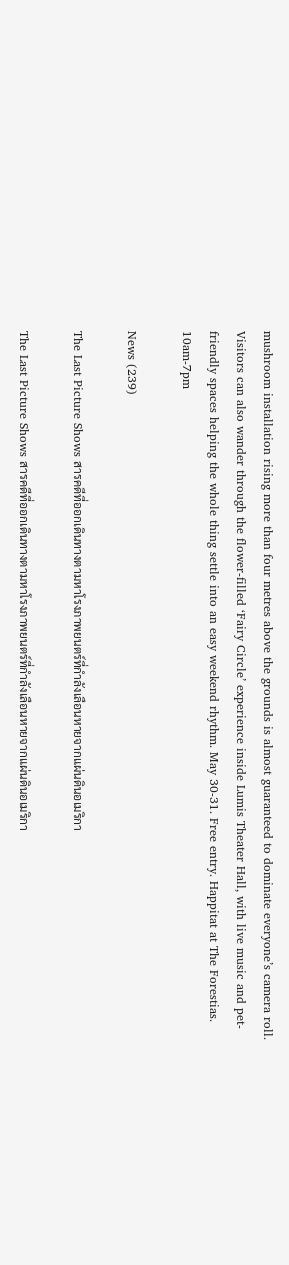mushroom installation rising more than four metres above the grounds is almost guaranteed to dominate everyone’s camera roll. Visitors can also wander through the flower-filled ‘Fairy Circle’ experience inside Lumis Theater Hall, with live music and pet-friendly spaces helping the whole thing settle into an easy weekend rhythm. May 30-31. Free entry. Happitat at The Forestias. 10am-7pm

News (239)

The Last Picture Shows สารคดีที่ออกเดินทางตามหาโรงภาพยนตร์ที่กำลังเลือนหายจากแผ่นดินอเมริกา

The Last Picture Shows สารคดีที่ออกเดินทางตามหาโรงภาพยนตร์ที่กำลังเลือนหายจากแผ่นดินอเมริกา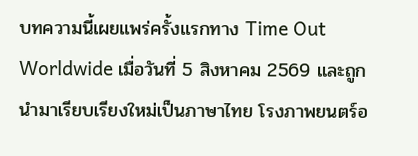บทความนี้เผยแพร่ครั้งแรกทาง Time Out Worldwide เมื่อวันที่ 5 สิงหาคม 2569 และถูกนำมาเรียบเรียงใหม่เป็นภาษาไทย โรงภาพยนตร์อ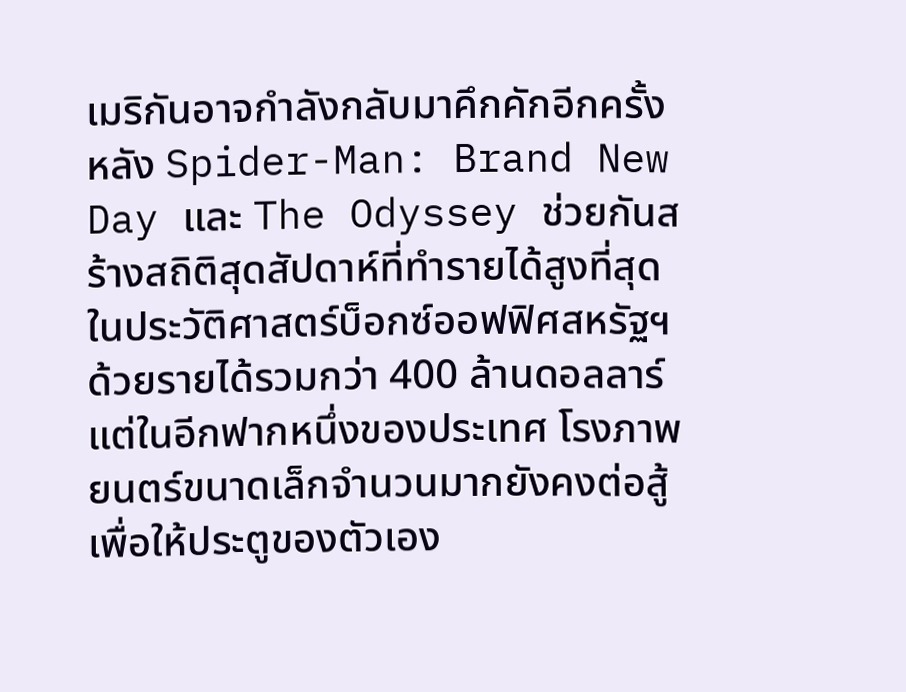เมริกันอาจกำลังกลับมาคึกคักอีกครั้ง หลัง Spider-Man: Brand New Day และ The Odyssey ช่วยกันสร้างสถิติสุดสัปดาห์ที่ทำรายได้สูงที่สุดในประวัติศาสตร์บ็อกซ์ออฟฟิศสหรัฐฯ ด้วยรายได้รวมกว่า 400 ล้านดอลลาร์ แต่ในอีกฟากหนึ่งของประเทศ โรงภาพยนตร์ขนาดเล็กจำนวนมากยังคงต่อสู้เพื่อให้ประตูของตัวเอง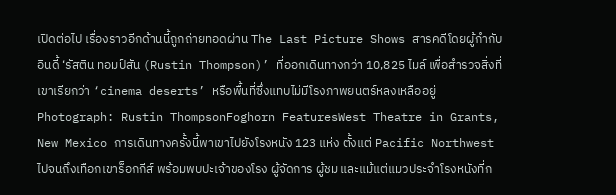เปิดต่อไป เรื่องราวอีกด้านนี้ถูกถ่ายทอดผ่าน The Last Picture Shows สารคดีโดยผู้กำกับอินดี้ ‘รัสติน ทอมป์สัน (Rustin Thompson)’ ที่ออกเดินทางกว่า 10,825 ไมล์ เพื่อสำรวจสิ่งที่เขาเรียกว่า ‘cinema deserts’ หรือพื้นที่ซึ่งแทบไม่มีโรงภาพยนตร์หลงเหลืออยู่ Photograph: Rustin ThompsonFoghorn FeaturesWest Theatre in Grants, New Mexico การเดินทางครั้งนี้พาเขาไปยังโรงหนัง 123 แห่ง ตั้งแต่ Pacific Northwest ไปจนถึงเทือกเขาร็อกกีส์ พร้อมพบปะเจ้าของโรง ผู้จัดการ ผู้ชม และแม้แต่แมวประจำโรงหนังที่ก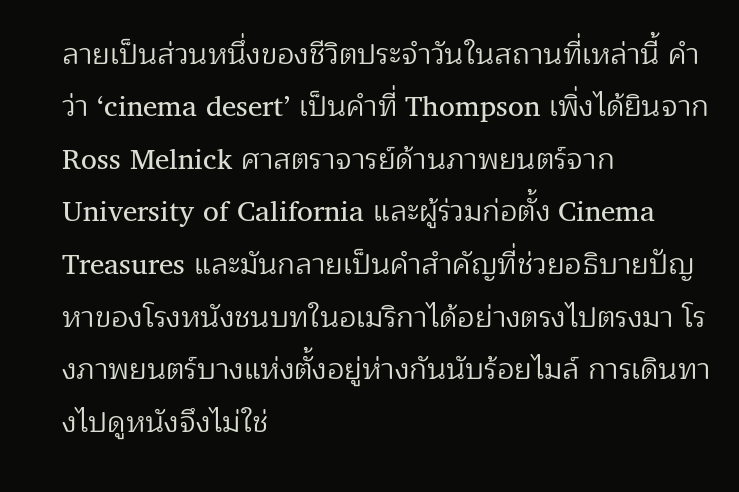ลายเป็นส่วนหนึ่งของชีวิตประจำวันในสถานที่เหล่านี้ คำว่า ‘cinema desert’ เป็นคำที่ Thompson เพิ่งได้ยินจาก Ross Melnick ศาสตราจารย์ด้านภาพยนตร์จาก University of California และผู้ร่วมก่อตั้ง Cinema Treasures และมันกลายเป็นคำสำคัญที่ช่วยอธิบายปัญหาของโรงหนังชนบทในอเมริกาได้อย่างตรงไปตรงมา โรงภาพยนตร์บางแห่งตั้งอยู่ห่างกันนับร้อยไมล์ การเดินทางไปดูหนังจึงไม่ใช่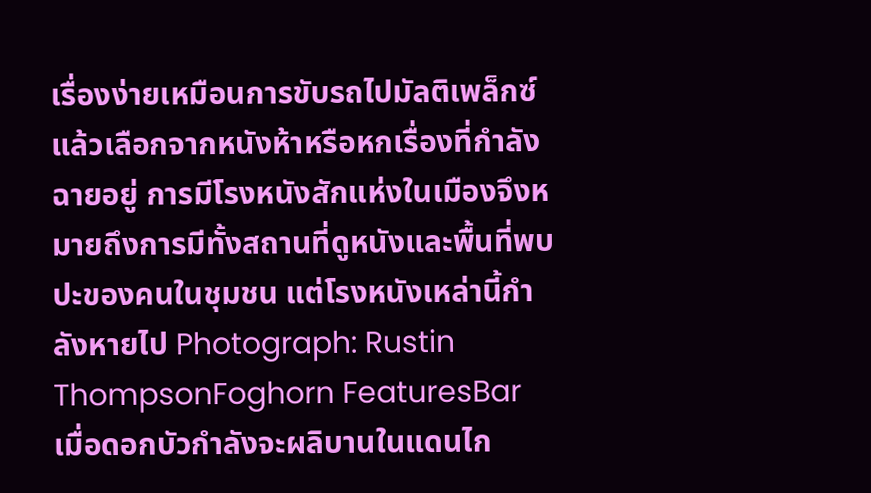เรื่องง่ายเหมือนการขับรถไปมัลติเพล็กซ์แล้วเลือกจากหนังห้าหรือหกเรื่องที่กำลังฉายอยู่ การมีโรงหนังสักแห่งในเมืองจึงหมายถึงการมีทั้งสถานที่ดูหนังและพื้นที่พบปะของคนในชุมชน แต่โรงหนังเหล่านี้กำลังหายไป Photograph: Rustin ThompsonFoghorn FeaturesBar
เมื่อดอกบัวกำลังจะผลิบานในแดนไก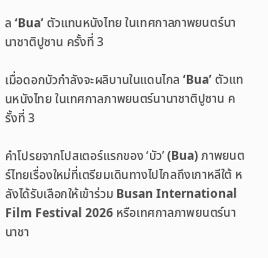ล ‘Bua’ ตัวแทนหนังไทย ในเทศกาลภาพยนตร์นานาชาติปูซาน ครั้งที่ 3

เมื่อดอกบัวกำลังจะผลิบานในแดนไกล ‘Bua’ ตัวแทนหนังไทย ในเทศกาลภาพยนตร์นานาชาติปูซาน ครั้งที่ 3

คำโปรยจากโปสเตอร์แรกของ ‘บัว’ (Bua) ภาพยนตร์ไทยเรื่องใหม่ที่เตรียมเดินทางไปไกลถึงเกาหลีใต้ หลังได้รับเลือกให้เข้าร่วม Busan International Film Festival 2026 หรือเทศกาลภาพยนตร์นานาชา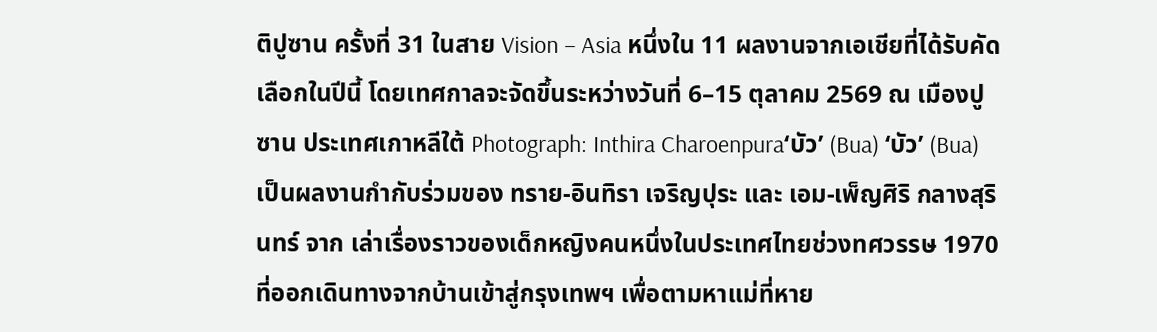ติปูซาน ครั้งที่ 31 ในสาย Vision – Asia หนึ่งใน 11 ผลงานจากเอเชียที่ได้รับคัดเลือกในปีนี้ โดยเทศกาลจะจัดขึ้นระหว่างวันที่ 6–15 ตุลาคม 2569 ณ เมืองปูซาน ประเทศเกาหลีใต้ Photograph: Inthira Charoenpura‘บัว’ (Bua) ‘บัว’ (Bua) เป็นผลงานกำกับร่วมของ ทราย-อินทิรา เจริญปุระ และ เอม-เพ็ญศิริ กลางสุรินทร์ จาก เล่าเรื่องราวของเด็กหญิงคนหนึ่งในประเทศไทยช่วงทศวรรษ 1970 ที่ออกเดินทางจากบ้านเข้าสู่กรุงเทพฯ เพื่อตามหาแม่ที่หาย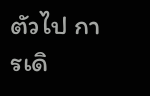ตัวไป การเดิ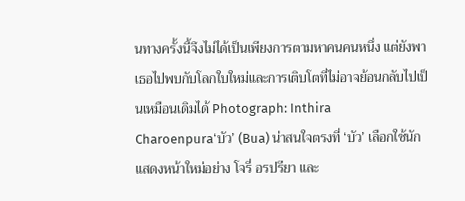นทางครั้งนี้จึงไม่ได้เป็นเพียงการตามหาคนคนหนึ่ง แต่ยังพาเธอไปพบกับโลกใบใหม่และการเติบโตที่ไม่อาจย้อนกลับไปเป็นเหมือนเดิมได้ Photograph: Inthira Charoenpura‘บัว’ (Bua) น่าสนใจตรงที่ ‘บัว’ เลือกใช้นักแสดงหน้าใหม่อย่าง โจรี่ อรปรียา และ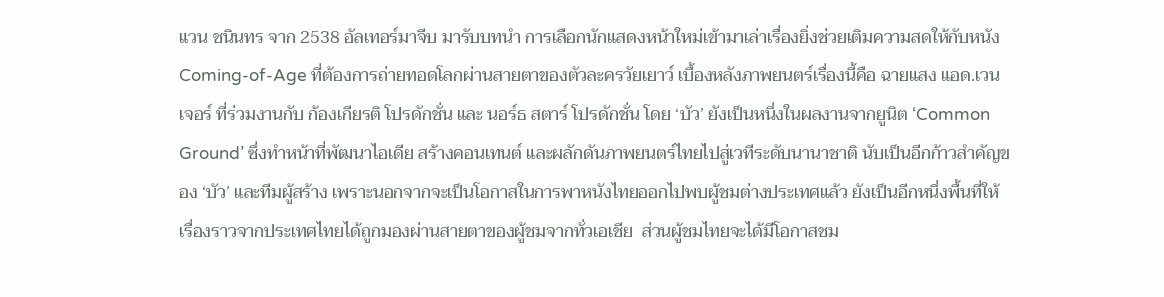แวน ชนินทร จาก 2538 อัลเทอร์มาจีบ มารับบทนำ การเลือกนักแสดงหน้าใหม่เข้ามาเล่าเรื่องยิ่งช่วยเติมความสดให้กับหนัง Coming-of-Age ที่ต้องการถ่ายทอดโลกผ่านสายตาของตัวละครวัยเยาว์ เบื้องหลังภาพยนตร์เรื่องนี้คือ ฉายแสง แอด.เวนเจอร์ ที่ร่วมงานกับ ก้องเกียรติ โปรดักชั่น และ นอร์ธ สตาร์ โปรดักชั่น โดย ‘บัว’ ยังเป็นหนึ่งในผลงานจากยูนิต ‘Common Ground’ ซึ่งทำหน้าที่พัฒนาไอเดีย สร้างคอนเทนต์ และผลักดันภาพยนตร์ไทยไปสู่เวทีระดับนานาชาติ นับเป็นอีกก้าวสำคัญของ ‘บัว’ และทีมผู้สร้าง เพราะนอกจากจะเป็นโอกาสในการพาหนังไทยออกไปพบผู้ชมต่างประเทศแล้ว ยังเป็นอีกหนึ่งพื้นที่ให้เรื่องราวจากประเทศไทยได้ถูกมองผ่านสายตาของผู้ชมจากทั่วเอเชีย  ส่วนผู้ชมไทยจะได้มีโอกาสชม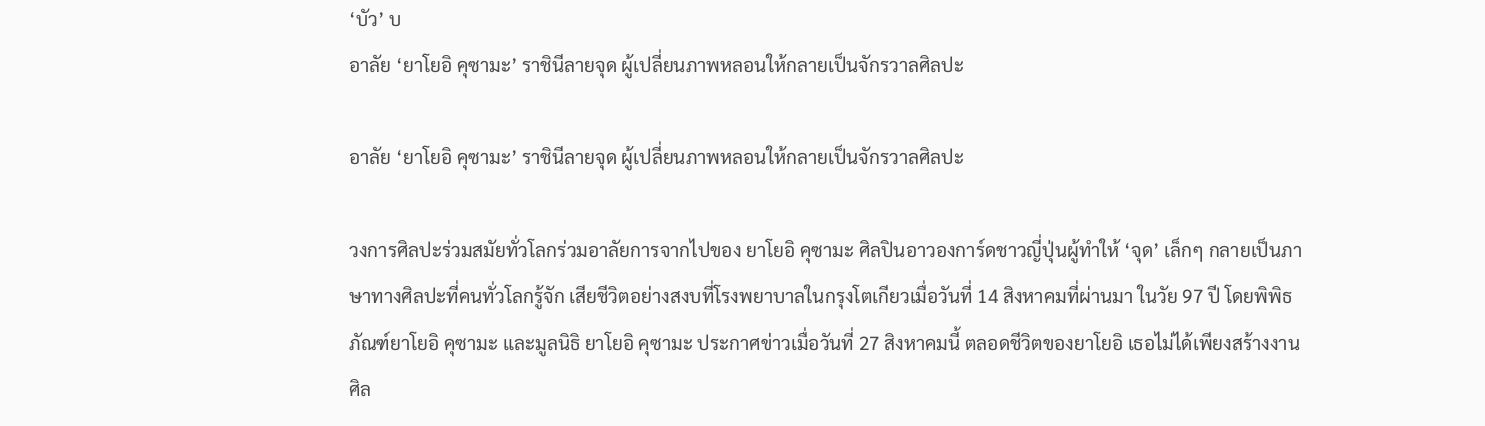‘บัว’ บ
อาลัย ‘ยาโยอิ คุซามะ’ ราชินีลายจุด ผู้เปลี่ยนภาพหลอนให้กลายเป็นจักรวาลศิลปะ

อาลัย ‘ยาโยอิ คุซามะ’ ราชินีลายจุด ผู้เปลี่ยนภาพหลอนให้กลายเป็นจักรวาลศิลปะ

วงการศิลปะร่วมสมัยทั่วโลกร่วมอาลัยการจากไปของ ยาโยอิ คุซามะ ศิลปินอาวองการ์ดชาวญี่ปุ่นผู้ทำให้ ‘จุด’ เล็กๆ กลายเป็นภาษาทางศิลปะที่คนทั่วโลกรู้จัก เสียชีวิตอย่างสงบที่โรงพยาบาลในกรุงโตเกียวเมื่อวันที่ 14 สิงหาคมที่ผ่านมา ในวัย 97 ปี โดยพิพิธภัณฑ์ยาโยอิ คุซามะ และมูลนิธิ ยาโยอิ คุซามะ ประกาศข่าวเมื่อวันที่ 27 สิงหาคมนี้ ตลอดชีวิตของยาโยอิ เธอไม่ได้เพียงสร้างงานศิล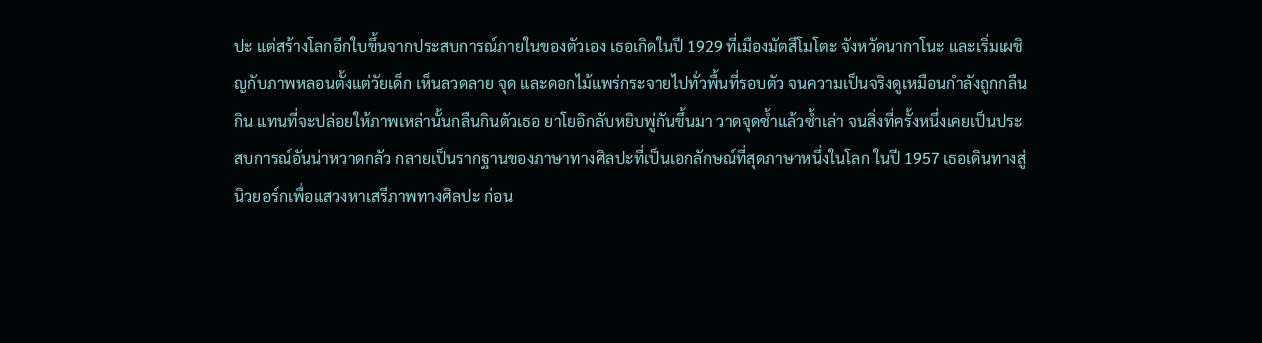ปะ แต่สร้างโลกอีกใบขึ้นจากประสบการณ์ภายในของตัวเอง เธอเกิดในปี 1929 ที่เมืองมัตสึโมโตะ จังหวัดนากาโนะ และเริ่มเผชิญกับภาพหลอนตั้งแต่วัยเด็ก เห็นลวดลาย จุด และดอกไม้แพร่กระจายไปทั่วพื้นที่รอบตัว จนความเป็นจริงดูเหมือนกำลังถูกกลืนกิน แทนที่จะปล่อยให้ภาพเหล่านั้นกลืนกินตัวเธอ ยาโยอิกลับหยิบพู่กันขึ้นมา วาดจุดซ้ำแล้วซ้ำเล่า จนสิ่งที่ครั้งหนึ่งเคยเป็นประสบการณ์อันน่าหวาดกลัว กลายเป็นรากฐานของภาษาทางศิลปะที่เป็นเอกลักษณ์ที่สุดภาษาหนึ่งในโลก ในปี 1957 เธอเดินทางสู่นิวยอร์กเพื่อแสวงหาเสรีภาพทางศิลปะ ก่อน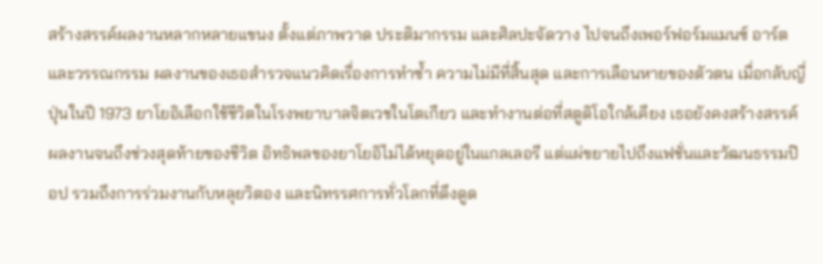สร้างสรรค์ผลงานหลากหลายแขนง ตั้งแต่ภาพวาด ประติมากรรม และศิลปะจัดวาง ไปจนถึงเพอร์ฟอร์มแมนซ์ อาร์ต และวรรณกรรม ผลงานของเธอสำรวจแนวคิดเรื่องการทำซ้ำ ความไม่มีที่สิ้นสุด และการเลือนหายของตัวตน เมื่อกลับญี่ปุ่นในปี 1973 ยาโยอิเลือกใช้ชีวิตในโรงพยาบาลจิตเวชในโตเกียว และทำงานต่อที่สตูดิโอใกล้เคียง เธอยังคงสร้างสรรค์ผลงานจนถึงช่วงสุดท้ายของชีวิต อิทธิพลของยาโยอิไม่ได้หยุดอยู่ในแกลเลอรี แต่แผ่ขยายไปถึงแฟชั่นและวัฒนธรรมป๊อป รวมถึงการร่วมงานกับหลุยวิตอง และนิทรรศการทั่วโลกที่ดึงดูด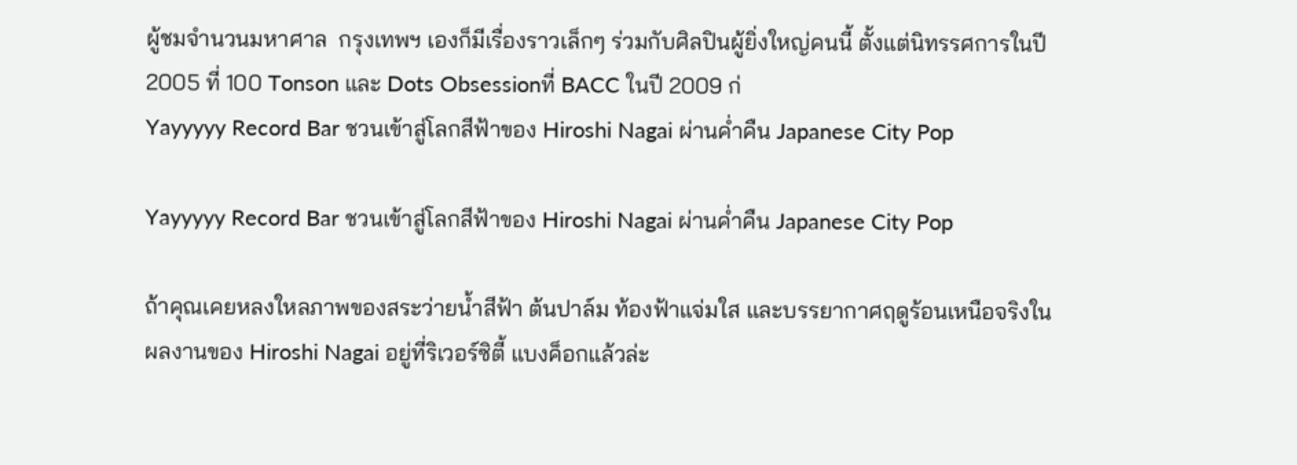ผู้ชมจำนวนมหาศาล  กรุงเทพฯ เองก็มีเรื่องราวเล็กๆ ร่วมกับศิลปินผู้ยิ่งใหญ่คนนี้ ตั้งแต่นิทรรศการในปี 2005 ที่ 100 Tonson และ Dots Obsessionที่ BACC ในปี 2009 ก่
Yayyyyy Record Bar ชวนเข้าสู่โลกสีฟ้าของ Hiroshi Nagai ผ่านค่ำคืน Japanese City Pop

Yayyyyy Record Bar ชวนเข้าสู่โลกสีฟ้าของ Hiroshi Nagai ผ่านค่ำคืน Japanese City Pop

ถ้าคุณเคยหลงใหลภาพของสระว่ายน้ำสีฟ้า ต้นปาล์ม ท้องฟ้าแจ่มใส และบรรยากาศฤดูร้อนเหนือจริงในผลงานของ Hiroshi Nagai อยู่ที่ริเวอร์ซิตี้ แบงค็อกแล้วล่ะ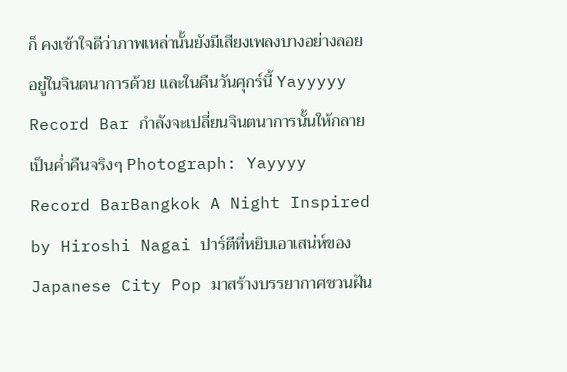ก็ คงเข้าใจดีว่าภาพเหล่านั้นยังมีเสียงเพลงบางอย่างลอยอยู่ในจินตนาการด้วย และในคืนวันศุกร์นี้ Yayyyyy Record Bar กำลังจะเปลี่ยนจินตนาการนั้นให้กลายเป็นค่ำคืนจริงๆ Photograph: Yayyyy Record BarBangkok A Night Inspired by Hiroshi Nagai ปาร์ตีที่หยิบเอาเสน่ห์ของ Japanese City Pop มาสร้างบรรยากาศชวนฝัน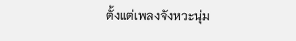ตั้งแต่เพลงจังหวะนุ่ม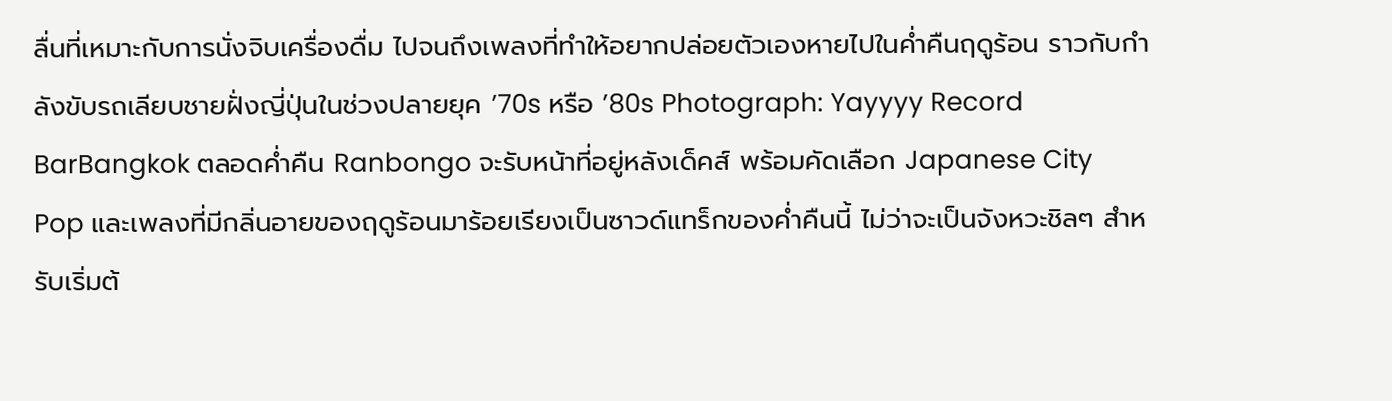ลื่นที่เหมาะกับการนั่งจิบเครื่องดื่ม ไปจนถึงเพลงที่ทำให้อยากปล่อยตัวเองหายไปในค่ำคืนฤดูร้อน ราวกับกำลังขับรถเลียบชายฝั่งญี่ปุ่นในช่วงปลายยุค ’70s หรือ ’80s Photograph: Yayyyy Record BarBangkok ตลอดค่ำคืน Ranbongo จะรับหน้าที่อยู่หลังเด็คส์ พร้อมคัดเลือก Japanese City Pop และเพลงที่มีกลิ่นอายของฤดูร้อนมาร้อยเรียงเป็นซาวด์แทร็กของค่ำคืนนี้ ไม่ว่าจะเป็นจังหวะชิลๆ สำหรับเริ่มต้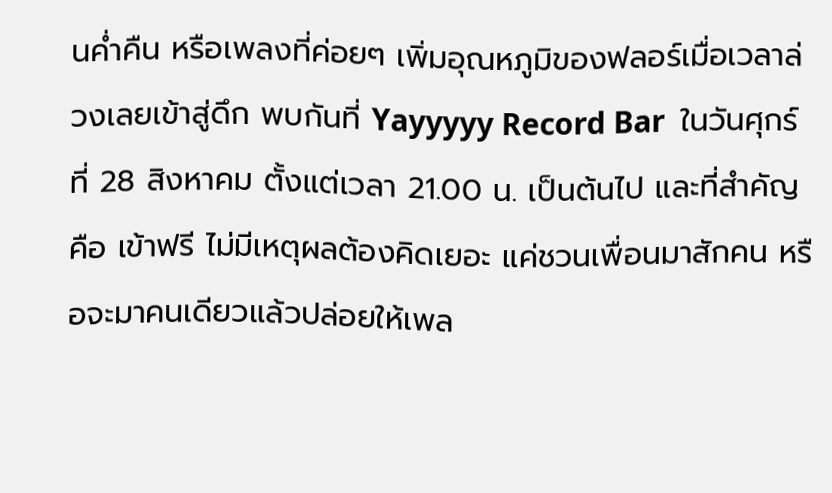นค่ำคืน หรือเพลงที่ค่อยๆ เพิ่มอุณหภูมิของฟลอร์เมื่อเวลาล่วงเลยเข้าสู่ดึก พบกันที่ Yayyyyy Record Bar  ในวันศุกร์ที่ 28 สิงหาคม ตั้งแต่เวลา 21.00 น. เป็นต้นไป และที่สำคัญคือ เข้าฟรี ไม่มีเหตุผลต้องคิดเยอะ แค่ชวนเพื่อนมาสักคน หรือจะมาคนเดียวแล้วปล่อยให้เพล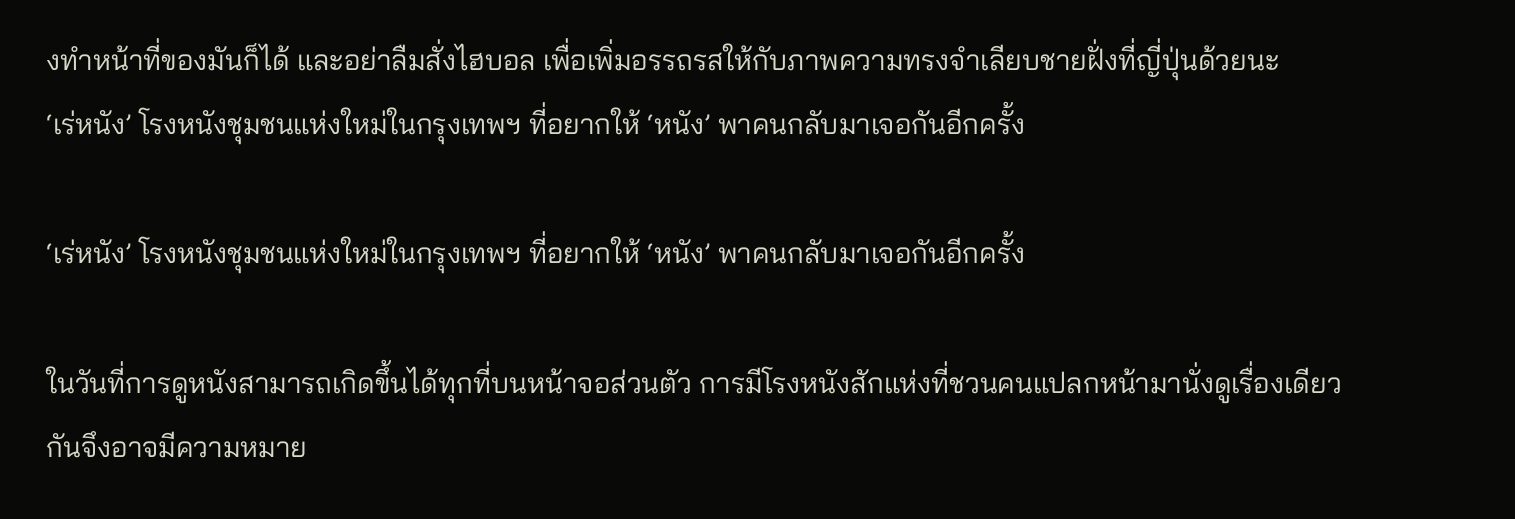งทำหน้าที่ของมันก็ได้ และอย่าลืมสั่งไฮบอล เพื่อเพิ่มอรรถรสให้กับภาพความทรงจำเลียบชายฝั่งที่ญี่ปุ่นด้วยนะ
‘เร่หนัง’ โรงหนังชุมชนแห่งใหม่ในกรุงเทพฯ ที่อยากให้ ‘หนัง’ พาคนกลับมาเจอกันอีกครั้ง

‘เร่หนัง’ โรงหนังชุมชนแห่งใหม่ในกรุงเทพฯ ที่อยากให้ ‘หนัง’ พาคนกลับมาเจอกันอีกครั้ง

ในวันที่การดูหนังสามารถเกิดขึ้นได้ทุกที่บนหน้าจอส่วนตัว การมีโรงหนังสักแห่งที่ชวนคนแปลกหน้ามานั่งดูเรื่องเดียวกันจึงอาจมีความหมาย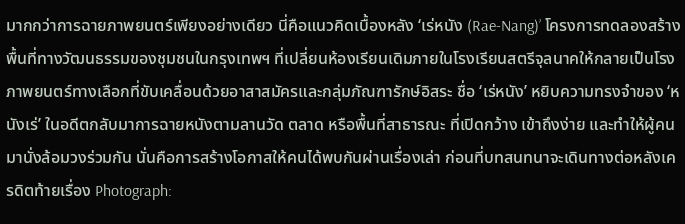มากกว่าการฉายภาพยนตร์เพียงอย่างเดียว นี่คือแนวคิดเบื้องหลัง ‘เร่หนัง (Rae-Nang)’ โครงการทดลองสร้างพื้นที่ทางวัฒนธรรมของชุมชนในกรุงเทพฯ ที่เปลี่ยนห้องเรียนเดิมภายในโรงเรียนสตรีจุลนาคให้กลายเป็นโรงภาพยนตร์ทางเลือกที่ขับเคลื่อนด้วยอาสาสมัครและกลุ่มภัณฑารักษ์อิสระ ชื่อ ‘เร่หนัง’ หยิบความทรงจำของ ‘หนังเร่’ ในอดีตกลับมาการฉายหนังตามลานวัด ตลาด หรือพื้นที่สาธารณะ ที่เปิดกว้าง เข้าถึงง่าย และทำให้ผู้คนมานั่งล้อมวงร่วมกัน นั่นคือการสร้างโอกาสให้คนได้พบกันผ่านเรื่องเล่า ก่อนที่บทสนทนาจะเดินทางต่อหลังเครดิตท้ายเรื่อง Photograph: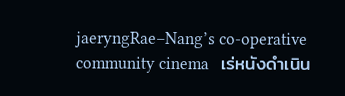jaeryngRae–Nang’s co-operative community cinema   เร่หนังดำเนิน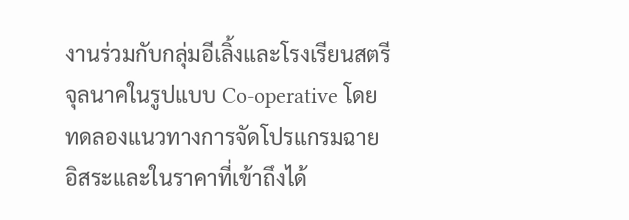งานร่วมกับกลุ่มอีเลิ้งและโรงเรียนสตรีจุลนาคในรูปแบบ Co-operative โดยทดลองแนวทางการจัดโปรแกรมฉายอิสระและในราคาที่เข้าถึงได้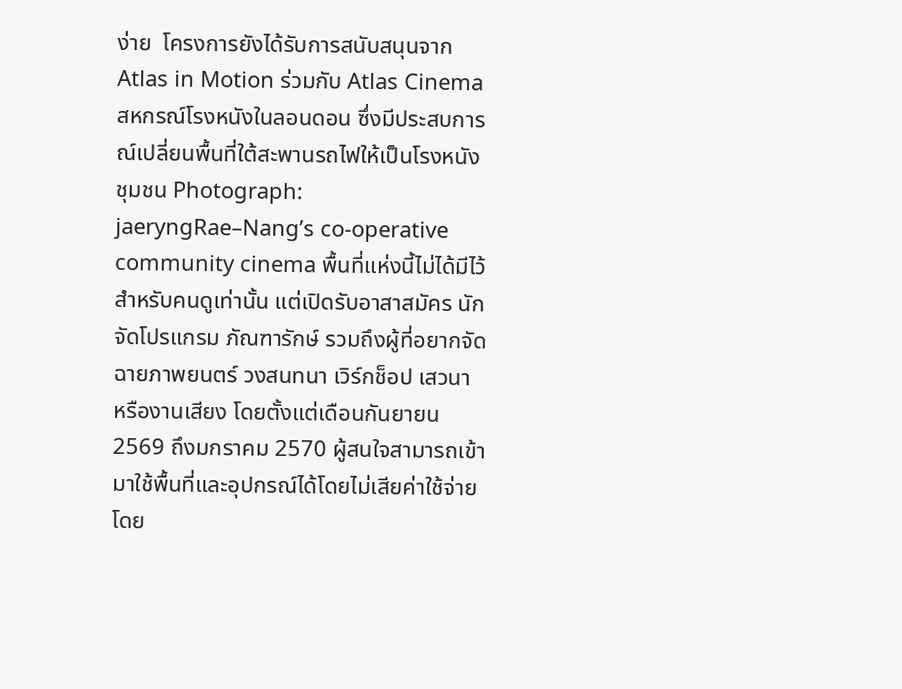ง่าย  โครงการยังได้รับการสนับสนุนจาก Atlas in Motion ร่วมกับ Atlas Cinema สหกรณ์โรงหนังในลอนดอน ซึ่งมีประสบการณ์เปลี่ยนพื้นที่ใต้สะพานรถไฟให้เป็นโรงหนังชุมชน Photograph: jaeryngRae–Nang’s co-operative community cinema พื้นที่แห่งนี้ไม่ได้มีไว้สำหรับคนดูเท่านั้น แต่เปิดรับอาสาสมัคร นักจัดโปรแกรม ภัณฑารักษ์ รวมถึงผู้ที่อยากจัดฉายภาพยนตร์ วงสนทนา เวิร์กช็อป เสวนา หรืองานเสียง โดยตั้งแต่เดือนกันยายน 2569 ถึงมกราคม 2570 ผู้สนใจสามารถเข้ามาใช้พื้นที่และอุปกรณ์ได้โดยไม่เสียค่าใช้จ่าย โดย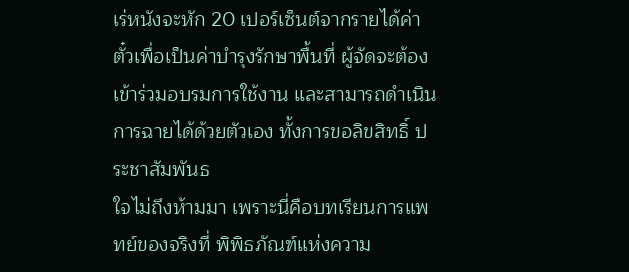เร่หนังจะหัก 20 เปอร์เซ็นต์จากรายได้ค่าตั๋วเพื่อเป็นค่าบำรุงรักษาพื้นที่ ผู้จัดจะต้องเข้าร่วมอบรมการใช้งาน และสามารถดำเนินการฉายได้ด้วยตัวเอง ทั้งการขอลิขสิทธิ์ ประชาสัมพันธ
ใจไม่ถึงห้ามมา เพราะนี่คือบทเรียนการแพทย์ของจริงที่ พิพิธภัณฑ์แห่งความ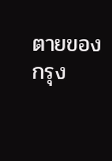ตายของกรุง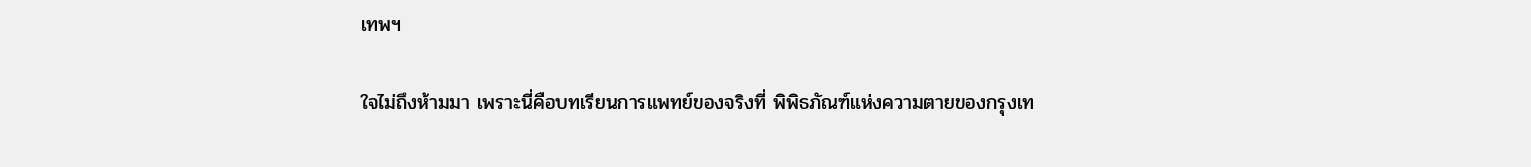เทพฯ

ใจไม่ถึงห้ามมา เพราะนี่คือบทเรียนการแพทย์ของจริงที่ พิพิธภัณฑ์แห่งความตายของกรุงเท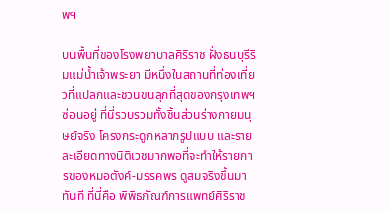พฯ

บนพื้นที่ของโรงพยาบาลศิริราช ฝั่งธนบุรีริมแม่น้ำเจ้าพระยา มีหนึ่งในสถานที่ท่องเที่ยวที่แปลกและชวนขนลุกที่สุดของกรุงเทพฯ ซ่อนอยู่ ที่นี่รวบรวมทั้งชิ้นส่วนร่างกายมนุษย์จริง โครงกระดูกหลากรูปแบบ และรายละเอียดทางนิติเวชมากพอที่จะทำให้รายการของหมอตังค์-มรรคพร ดูสมจริงขึ้นมาทันที ที่นี่คือ พิพิธภัณฑ์การแพทย์ศิริราช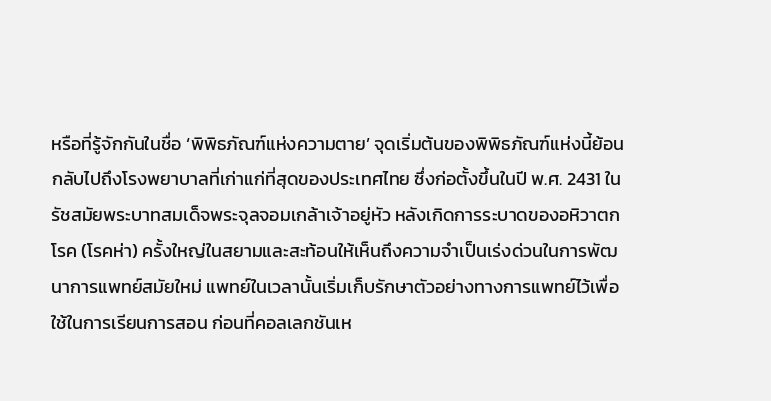หรือที่รู้จักกันในชื่อ ‘พิพิธภัณฑ์แห่งความตาย’ จุดเริ่มต้นของพิพิธภัณฑ์แห่งนี้ย้อนกลับไปถึงโรงพยาบาลที่เก่าแก่ที่สุดของประเทศไทย ซึ่งก่อตั้งขึ้นในปี พ.ศ. 2431 ในรัชสมัยพระบาทสมเด็จพระจุลจอมเกล้าเจ้าอยู่หัว หลังเกิดการระบาดของอหิวาตกโรค (โรคห่า) ครั้งใหญ่ในสยามและสะท้อนให้เห็นถึงความจำเป็นเร่งด่วนในการพัฒนาการแพทย์สมัยใหม่ แพทย์ในเวลานั้นเริ่มเก็บรักษาตัวอย่างทางการแพทย์ไว้เพื่อใช้ในการเรียนการสอน ก่อนที่คอลเลกชันเห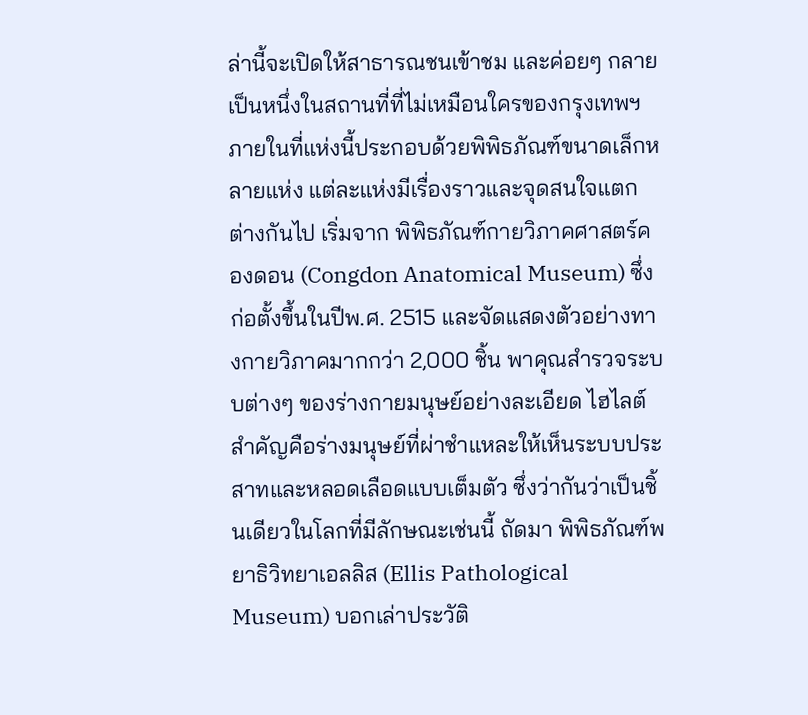ล่านี้จะเปิดให้สาธารณชนเข้าชม และค่อยๆ กลายเป็นหนึ่งในสถานที่ที่ไม่เหมือนใครของกรุงเทพฯ ภายในที่แห่งนี้ประกอบด้วยพิพิธภัณฑ์ขนาดเล็กหลายแห่ง แต่ละแห่งมีเรื่องราวและจุดสนใจแตกต่างกันไป เริ่มจาก พิพิธภัณฑ์กายวิภาคศาสตร์คองดอน (Congdon Anatomical Museum) ซึ่งก่อตั้งขึ้นในปีพ.ศ. 2515 และจัดแสดงตัวอย่างทางกายวิภาคมากกว่า 2,000 ชิ้น พาคุณสำรวจระบบต่างๆ ของร่างกายมนุษย์อย่างละเอียด ไฮไลต์สำคัญคือร่างมนุษย์ที่ผ่าชำแหละให้เห็นระบบประสาทและหลอดเลือดแบบเต็มตัว ซึ่งว่ากันว่าเป็นชิ้นเดียวในโลกที่มีลักษณะเช่นนี้ ถัดมา พิพิธภัณฑ์พยาธิวิทยาเอลลิส (Ellis Pathological Museum) บอกเล่าประวัติ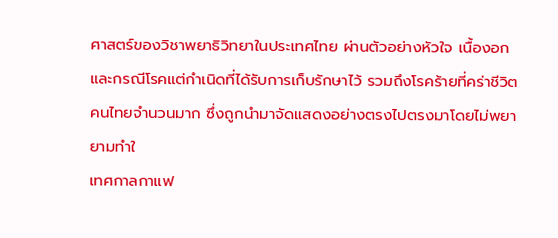ศาสตร์ของวิชาพยาธิวิทยาในประเทศไทย ผ่านตัวอย่างหัวใจ เนื้องอก และกรณีโรคแต่กำเนิดที่ได้รับการเก็บรักษาไว้ รวมถึงโรคร้ายที่คร่าชีวิตคนไทยจำนวนมาก ซึ่งถูกนำมาจัดแสดงอย่างตรงไปตรงมาโดยไม่พยายามทำใ
เทศกาลกาแฟ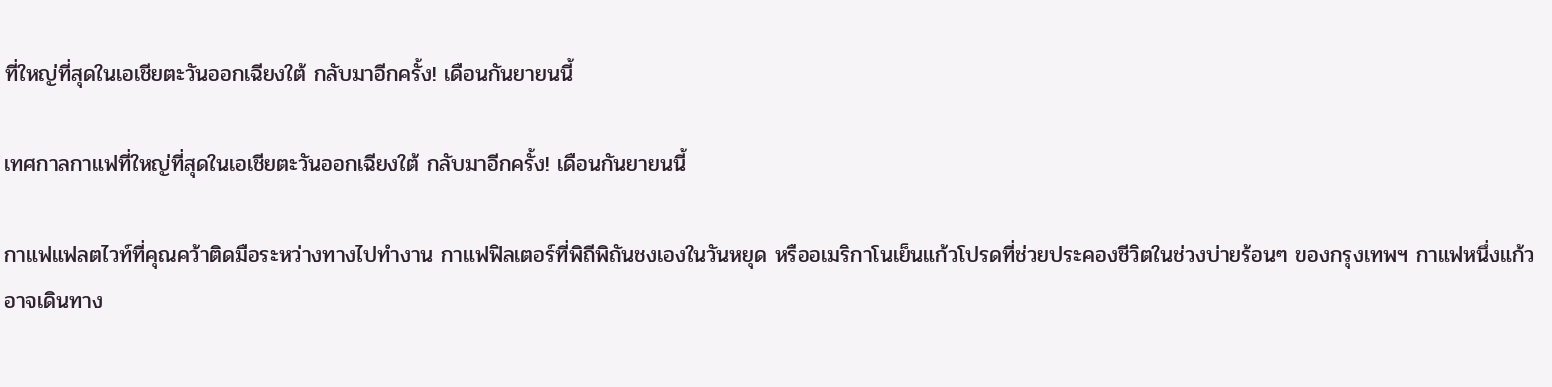ที่ใหญ่ที่สุดในเอเชียตะวันออกเฉียงใต้ กลับมาอีกครั้ง! เดือนกันยายนนี้

เทศกาลกาแฟที่ใหญ่ที่สุดในเอเชียตะวันออกเฉียงใต้ กลับมาอีกครั้ง! เดือนกันยายนนี้

กาแฟแฟลตไวท์ที่คุณคว้าติดมือระหว่างทางไปทำงาน กาแฟฟิลเตอร์ที่พิถีพิถันชงเองในวันหยุด หรืออเมริกาโนเย็นแก้วโปรดที่ช่วยประคองชีวิตในช่วงบ่ายร้อนๆ ของกรุงเทพฯ กาแฟหนึ่งแก้วอาจเดินทาง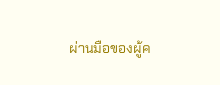ผ่านมือของผู้ค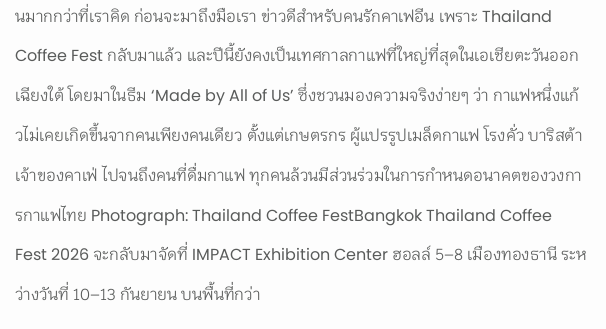นมากกว่าที่เราคิด ก่อนจะมาถึงมือเรา ข่าวดีสำหรับคนรักคาเฟอีน เพราะ Thailand Coffee Fest กลับมาแล้ว และปีนี้ยังคงเป็นเทศกาลกาแฟที่ใหญ่ที่สุดในเอเชียตะวันออกเฉียงใต้ โดยมาในธีม ‘Made by All of Us’ ซึ่งชวนมองความจริงง่ายๆ ว่า กาแฟหนึ่งแก้วไม่เคยเกิดขึ้นจากคนเพียงคนเดียว ตั้งแต่เกษตรกร ผู้แปรรูปเมล็ดกาแฟ โรงคั่ว บาริสต้า เจ้าของคาเฟ่ ไปจนถึงคนที่ดื่มกาแฟ ทุกคนล้วนมีส่วนร่วมในการกำหนดอนาคตของวงการกาแฟไทย Photograph: Thailand Coffee FestBangkok Thailand Coffee Fest 2026 จะกลับมาจัดที่ IMPACT Exhibition Center ฮอลล์ 5–8 เมืองทองธานี ระหว่างวันที่ 10–13 กันยายน บนพื้นที่กว่า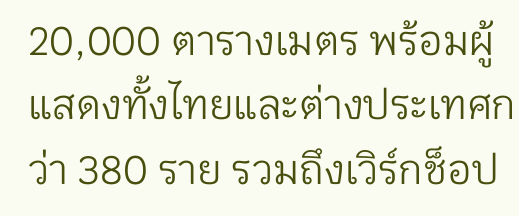20,000 ตารางเมตร พร้อมผู้แสดงทั้งไทยและต่างประเทศกว่า 380 ราย รวมถึงเวิร์กช็อป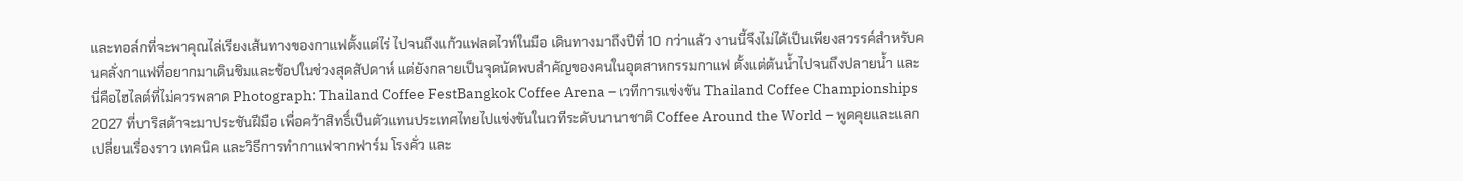และทอล์กที่จะพาคุณไล่เรียงเส้นทางของกาแฟตั้งแต่ไร่ ไปจนถึงแก้วแฟลตไวท์ในมือ เดินทางมาถึงปีที่ 10 กว่าแล้ว งานนี้จึงไม่ได้เป็นเพียงสวรรค์สำหรับคนคลั่งกาแฟที่อยากมาเดินชิมและช้อปในช่วงสุดสัปดาห์ แต่ยังกลายเป็นจุดนัดพบสำคัญของคนในอุตสาหกรรมกาแฟ ตั้งแต่ต้นน้ำไปจนถึงปลายน้ำ และนี่คือไฮไลต์ที่ไม่ควรพลาด Photograph: Thailand Coffee FestBangkok Coffee Arena – เวทีการแข่งขัน Thailand Coffee Championships 2027 ที่บาริสต้าจะมาประชันฝีมือ เพื่อคว้าสิทธิ์เป็นตัวแทนประเทศไทยไปแข่งขันในเวทีระดับนานาชาติ Coffee Around the World – พูดคุยและแลกเปลี่ยนเรื่องราว เทคนิค และวิธีการทำกาแฟจากฟาร์ม โรงคั่ว และ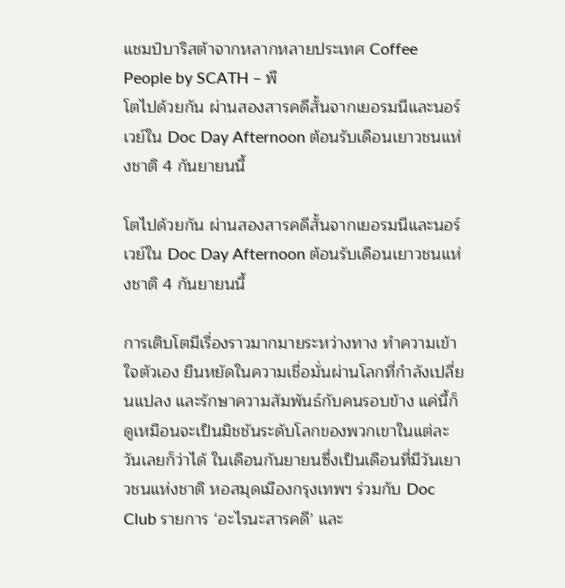แชมป์บาริสต้าจากหลากหลายประเทศ Coffee People by SCATH – พื
โตไปด้วยกัน ผ่านสองสารคดีสั้นจากเยอรมนีและนอร์เวย์ใน Doc Day Afternoon ต้อนรับเดือนเยาวชนแห่งชาติ 4 กันยายนนี้

โตไปด้วยกัน ผ่านสองสารคดีสั้นจากเยอรมนีและนอร์เวย์ใน Doc Day Afternoon ต้อนรับเดือนเยาวชนแห่งชาติ 4 กันยายนนี้

การเติบโตมีเรื่องราวมากมายระหว่างทาง ทำความเข้าใจตัวเอง ยืนหยัดในความเชื่อมั่นผ่านโลกที่กำลังเปลี่ยนแปลง และรักษาความสัมพันธ์กับคนรอบข้าง แค่นี้ก็ดูเหมือนจะเป็นมิชชันระดับโลกของพวกเขาในแต่ละวันเลยก็ว่าได้ ในเดือนกันยายนซึ่งเป็นเดือนที่มีวันเยาวชนแห่งชาติ หอสมุดเมืองกรุงเทพฯ ร่วมกับ Doc Club รายการ ‘อะไรนะสารคดี’ และ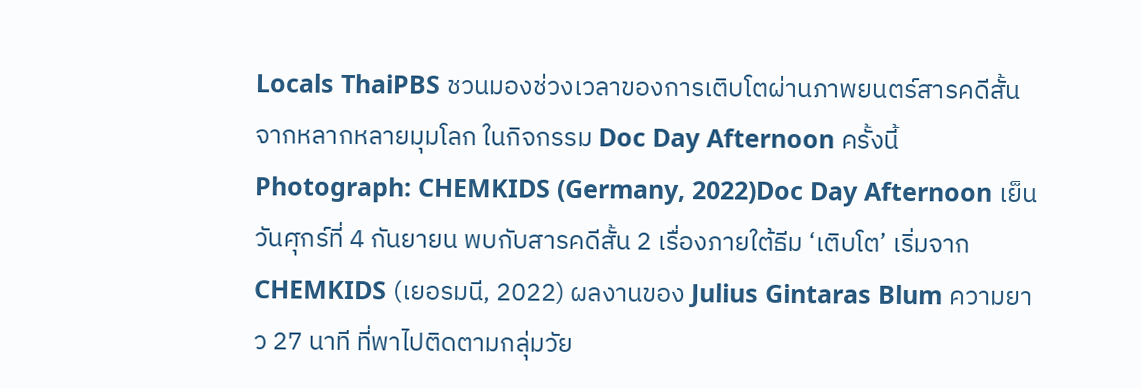Locals ThaiPBS ชวนมองช่วงเวลาของการเติบโตผ่านภาพยนตร์สารคดีสั้นจากหลากหลายมุมโลก ในกิจกรรม Doc Day Afternoon ครั้งนี้ Photograph: CHEMKIDS (Germany, 2022)Doc Day Afternoon เย็นวันศุกร์ที่ 4 กันยายน พบกับสารคดีสั้น 2 เรื่องภายใต้ธีม ‘เติบโต’ เริ่มจาก CHEMKIDS (เยอรมนี, 2022) ผลงานของ Julius Gintaras Blum ความยาว 27 นาที ที่พาไปติดตามกลุ่มวัย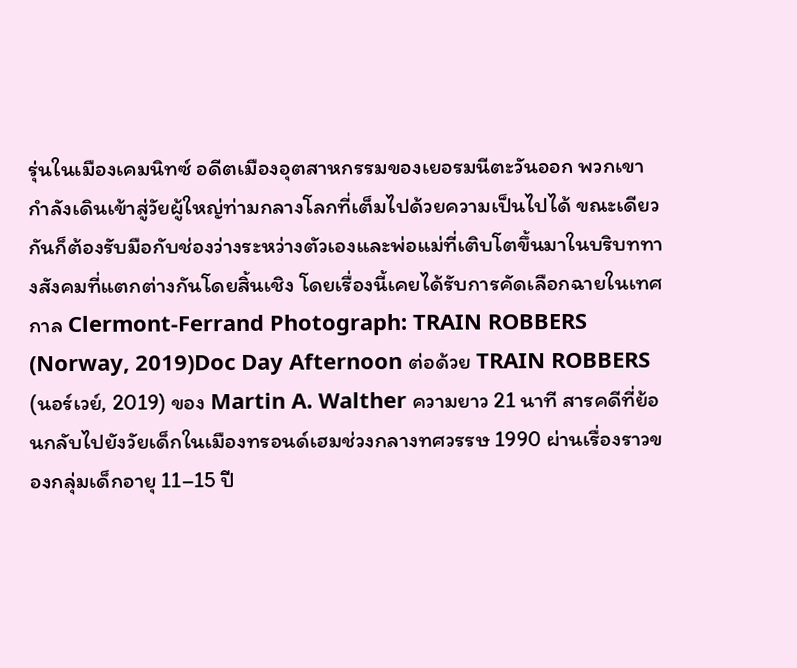รุ่นในเมืองเคมนิทซ์ อดีตเมืองอุตสาหกรรมของเยอรมนีตะวันออก พวกเขากำลังเดินเข้าสู่วัยผู้ใหญ่ท่ามกลางโลกที่เต็มไปด้วยความเป็นไปได้ ขณะเดียวกันก็ต้องรับมือกับช่องว่างระหว่างตัวเองและพ่อแม่ที่เติบโตขึ้นมาในบริบททางสังคมที่แตกต่างกันโดยสิ้นเชิง โดยเรื่องนี้เคยได้รับการคัดเลือกฉายในเทศกาล Clermont-Ferrand Photograph: TRAIN ROBBERS (Norway, 2019)Doc Day Afternoon ต่อด้วย TRAIN ROBBERS (นอร์เวย์, 2019) ของ Martin A. Walther ความยาว 21 นาที สารคดีที่ย้อนกลับไปยังวัยเด็กในเมืองทรอนด์เฮมช่วงกลางทศวรรษ 1990 ผ่านเรื่องราวของกลุ่มเด็กอายุ 11–15 ปี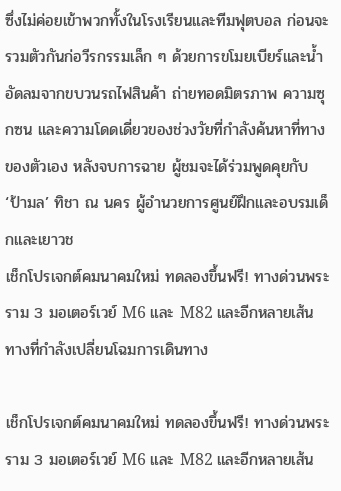ซึ่งไม่ค่อยเข้าพวกทั้งในโรงเรียนและทีมฟุตบอล ก่อนจะรวมตัวกันก่อวีรกรรมเล็ก ๆ ด้วยการขโมยเบียร์และน้ำอัดลมจากขบวนรถไฟสินค้า ถ่ายทอดมิตรภาพ ความซุกซน และความโดดเดี่ยวของช่วงวัยที่กำลังค้นหาที่ทางของตัวเอง หลังจบการฉาย ผู้ชมจะได้ร่วมพูดคุยกับ ‘ป้ามล’ ทิชา ณ นคร ผู้อำนวยการศูนย์ฝึกและอบรมเด็กและเยาวช
เช็กโปรเจกต์คมนาคมใหม่ ทดลองขึ้นฟรี! ทางด่วนพระราม 3 มอเตอร์เวย์ M6 และ M82 และอีกหลายเส้นทางที่กำลังเปลี่ยนโฉมการเดินทาง

เช็กโปรเจกต์คมนาคมใหม่ ทดลองขึ้นฟรี! ทางด่วนพระราม 3 มอเตอร์เวย์ M6 และ M82 และอีกหลายเส้น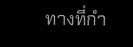ทางที่กำ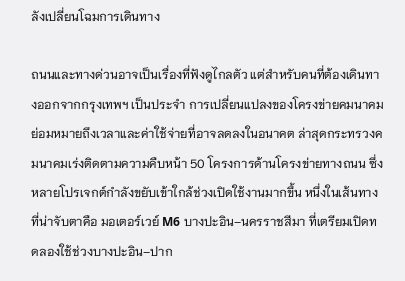ลังเปลี่ยนโฉมการเดินทาง

ถนนและทางด่วนอาจเป็นเรื่องที่ฟังดูไกลตัว แต่สำหรับคนที่ต้องเดินทางออกจากกรุงเทพฯ เป็นประจำ การเปลี่ยนแปลงของโครงข่ายคมนาคมย่อมหมายถึงเวลาและค่าใช้จ่ายที่อาจลดลงในอนาคต ล่าสุดกระทรวงคมนาคมเร่งติดตามความคืบหน้า 50 โครงการด้านโครงข่ายทางถนน ซึ่งหลายโปรเจกต์กำลังขยับเข้าใกล้ช่วงเปิดใช้งานมากขึ้น หนึ่งในเส้นทางที่น่าจับตาคือ มอเตอร์เวย์ M6 บางปะอิน–นครราชสีมา ที่เตรียมเปิดทดลองใช้ช่วงบางปะอิน–ปาก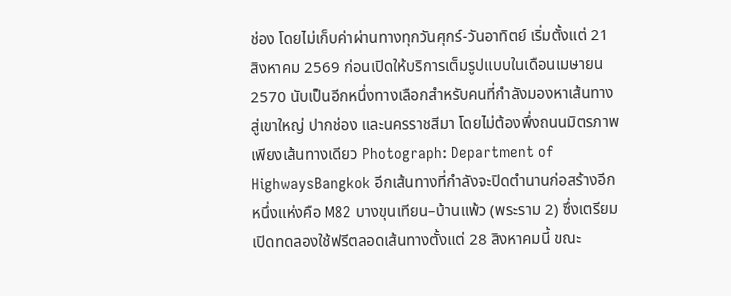ช่อง โดยไม่เก็บค่าผ่านทางทุกวันศุกร์-วันอาทิตย์ เริ่มตั้งแต่ 21 สิงหาคม 2569 ก่อนเปิดให้บริการเต็มรูปแบบในเดือนเมษายน 2570 นับเป็นอีกหนึ่งทางเลือกสำหรับคนที่กำลังมองหาเส้นทางสู่เขาใหญ่ ปากช่อง และนครราชสีมา โดยไม่ต้องพึ่งถนนมิตรภาพเพียงเส้นทางเดียว Photograph: Department of HighwaysBangkok อีกเส้นทางที่กำลังจะปิดตำนานก่อสร้างอีกหนึ่งแห่งคือ M82 บางขุนเทียน–บ้านแพ้ว (พระราม 2) ซึ่งเตรียมเปิดทดลองใช้ฟรีตลอดเส้นทางตั้งแต่ 28 สิงหาคมนี้ ขณะ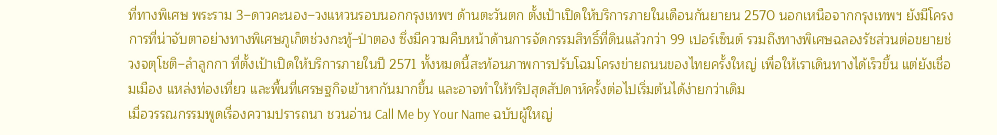ที่ทางพิเศษ พระราม 3–ดาวคะนอง–วงแหวนรอบนอกกรุงเทพฯ ด้านตะวันตก ตั้งเป้าเปิดให้บริการภายในเดือนกันยายน 2570 นอกเหนือจากกรุงเทพฯ ยังมีโครงการที่น่าจับตาอย่างทางพิเศษภูเก็ตช่วงกะทู้–ป่าตอง ซึ่งมีความคืบหน้าด้านการจัดกรรมสิทธิ์ที่ดินแล้วกว่า 99 เปอร์เซ็นต์ รวมถึงทางพิเศษฉลองรัชส่วนต่อขยายช่วงจตุโชติ–ลำลูกกา ที่ตั้งเป้าเปิดให้บริการภายในปี 2571 ทั้งหมดนี้สะท้อนภาพการปรับโฉมโครงข่ายถนนของไทยครั้งใหญ่ เพื่อให้เราเดินทางได้เร็วขึ้น แต่ยังเชื่อมเมือง แหล่งท่องเที่ยว และพื้นที่เศรษฐกิจเข้าหากันมากขึ้น และอาจทำให้ทริปสุดสัปดาห์ครั้งต่อไปเริ่มต้นได้ง่ายกว่าเดิม
เมื่อวรรณกรรมพูดเรื่องความปรารถนา ชวนอ่าน Call Me by Your Name ฉบับผู้ใหญ่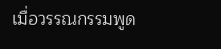เมื่อวรรณกรรมพูด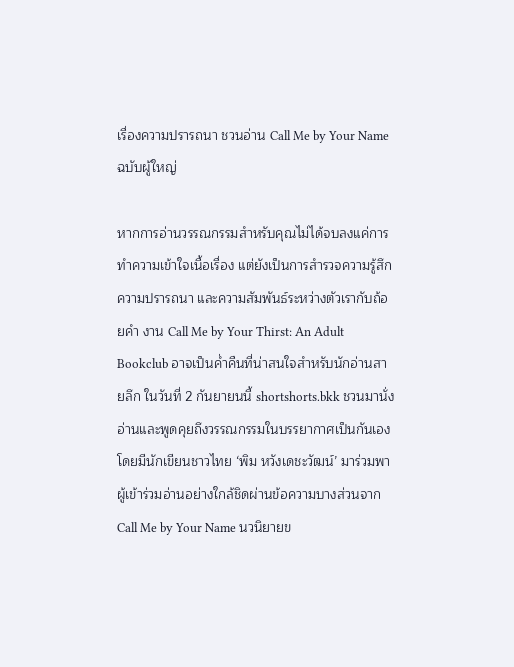เรื่องความปรารถนา ชวนอ่าน Call Me by Your Name ฉบับผู้ใหญ่

หากการอ่านวรรณกรรมสำหรับคุณไม่ได้จบลงแค่การทำความเข้าใจเนื้อเรื่อง แต่ยังเป็นการสำรวจความรู้สึก ความปรารถนา และความสัมพันธ์ระหว่างตัวเรากับถ้อยคำ งาน Call Me by Your Thirst: An Adult Bookclub อาจเป็นค่ำคืนที่น่าสนใจสำหรับนักอ่านสายลึก ในวันที่ 2 กันยายนนี้ shortshorts.bkk ชวนมานั่งอ่านและพูดคุยถึงวรรณกรรมในบรรยากาศเป็นกันเอง โดยมีนักเขียนชาวไทย ‘พิม หวังเดชะวัฒน์’ มาร่วมพาผู้เข้าร่วมอ่านอย่างใกล้ชิดผ่านข้อความบางส่วนจาก Call Me by Your Name นวนิยายข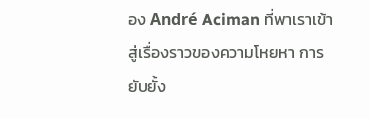อง André Aciman ที่พาเราเข้าสู่เรื่องราวของความโหยหา การยับยั้ง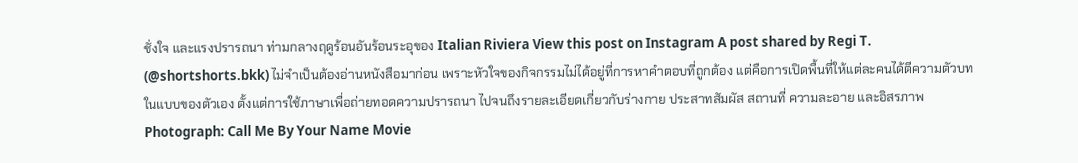ชั่งใจ และแรงปรารถนา ท่ามกลางฤดูร้อนอันร้อนระอุของ Italian Riviera View this post on Instagram A post shared by Regi T. (@shortshorts.bkk) ไม่จำเป็นต้องอ่านหนังสือมาก่อน เพราะหัวใจของกิจกรรมไม่ได้อยู่ที่การหาคำตอบที่ถูกต้อง แต่คือการเปิดพื้นที่ให้แต่ละคนได้ตีความตัวบทในแบบของตัวเอง ตั้งแต่การใช้ภาษาเพื่อถ่ายทอดความปรารถนา ไปจนถึงรายละเอียดเกี่ยวกับร่างกาย ประสาทสัมผัส สถานที่ ความละอาย และอิสรภาพ Photograph: Call Me By Your Name Movie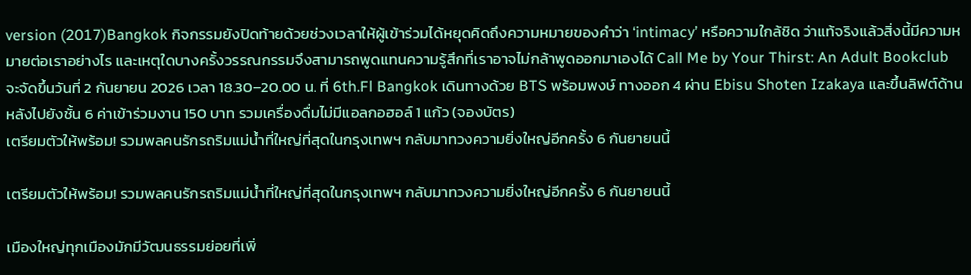version (2017)Bangkok กิจกรรมยังปิดท้ายด้วยช่วงเวลาให้ผู้เข้าร่วมได้หยุดคิดถึงความหมายของคำว่า ‘intimacy’ หรือความใกล้ชิด ว่าแท้จริงแล้วสิ่งนี้มีความหมายต่อเราอย่างไร และเหตุใดบางครั้งวรรณกรรมจึงสามารถพูดแทนความรู้สึกที่เราอาจไม่กล้าพูดออกมาเองได้ Call Me by Your Thirst: An Adult Bookclub จะจัดขึ้นวันที่ 2 กันยายน 2026 เวลา 18.30–20.00 น. ที่ 6th.Fl Bangkok เดินทางด้วย BTS พร้อมพงษ์ ทางออก 4 ผ่าน Ebisu Shoten Izakaya และขึ้นลิฟต์ด้านหลังไปยังชั้น 6 ค่าเข้าร่วมงาน 150 บาท รวมเครื่องดื่มไม่มีแอลกอฮอล์ 1 แก้ว (จองบัตร)
เตรียมตัวให้พร้อม! รวมพลคนรักรถริมแม่น้ำที่ใหญ่ที่สุดในกรุงเทพฯ กลับมาทวงความยิ่งใหญ่อีกครั้ง 6 กันยายนนี้

เตรียมตัวให้พร้อม! รวมพลคนรักรถริมแม่น้ำที่ใหญ่ที่สุดในกรุงเทพฯ กลับมาทวงความยิ่งใหญ่อีกครั้ง 6 กันยายนนี้

เมืองใหญ่ทุกเมืองมักมีวัฒนธรรมย่อยที่เพิ่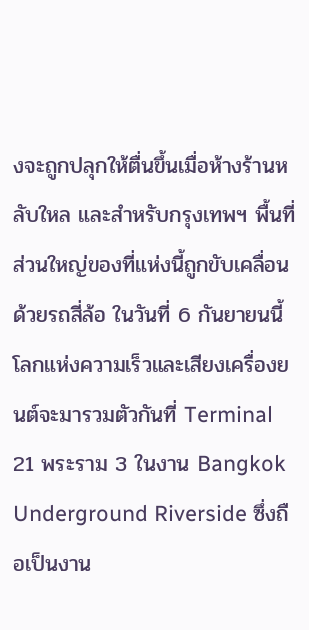งจะถูกปลุกให้ตื่นขึ้นเมื่อห้างร้านหลับใหล และสำหรับกรุงเทพฯ พื้นที่ส่วนใหญ่ของที่แห่งนี้ถูกขับเคลื่อนด้วยรถสี่ล้อ ในวันที่ 6 กันยายนนี้ โลกแห่งความเร็วและเสียงเครื่องยนต์จะมารวมตัวกันที่ Terminal 21 พระราม 3 ในงาน Bangkok Underground Riverside ซึ่งถือเป็นงาน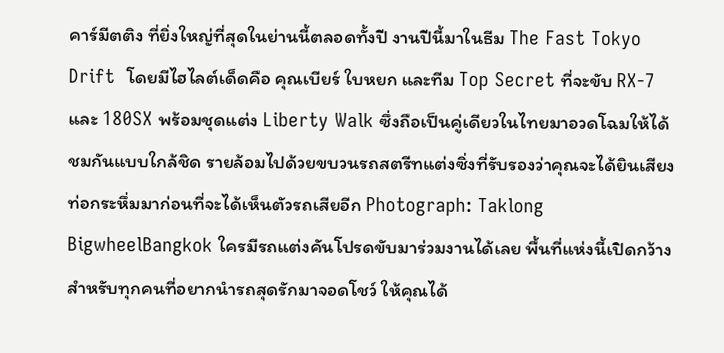คาร์มีตติง ที่ยิ่งใหญ่ที่สุดในย่านนี้ตลอดทั้งปี งานปีนี้มาในธีม The Fast Tokyo Drift  โดยมีไฮไลต์เด็ดคือ คุณเบียร์ ใบหยก และทีม Top Secret ที่จะขับ RX-7 และ 180SX พร้อมชุดแต่ง Liberty Walk ซึ่งถือเป็นคู่เดียวในไทยมาอวดโฉมให้ได้ชมกันแบบใกล้ชิด รายล้อมไปด้วยขบวนรถสตรีทแต่งซิ่งที่รับรองว่าคุณจะได้ยินเสียงท่อกระหึ่มมาก่อนที่จะได้เห็นตัวรถเสียอีก Photograph: Taklong BigwheelBangkok ใครมีรถแต่งคันโปรดขับมาร่วมงานได้เลย พื้นที่แห่งนี้เปิดกว้างสำหรับทุกคนที่อยากนำรถสุดรักมาจอดโชว์ ให้คุณได้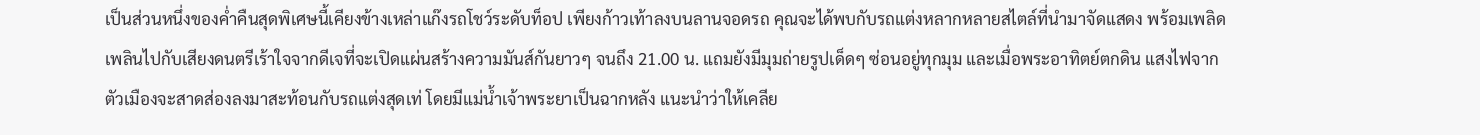เป็นส่วนหนึ่งของค่ำคืนสุดพิเศษนี้เคียงข้างเหล่าแก๊งรถโชว์ระดับท็อป เพียงก้าวเท้าลงบนลานจอดรถ คุณจะได้พบกับรถแต่งหลากหลายสไตล์ที่นำมาจัดแสดง พร้อมเพลิดเพลินไปกับเสียงดนตรีเร้าใจจากดีเจที่จะเปิดแผ่นสร้างความมันส์กันยาวๆ จนถึง 21.00 น. แถมยังมีมุมถ่ายรูปเด็ดๆ ซ่อนอยู่ทุกมุม และเมื่อพระอาทิตย์ตกดิน แสงไฟจากตัวเมืองจะสาดส่องลงมาสะท้อนกับรถแต่งสุดเท่ โดยมีแม่น้ำเจ้าพระยาเป็นฉากหลัง แนะนำว่าให้เคลีย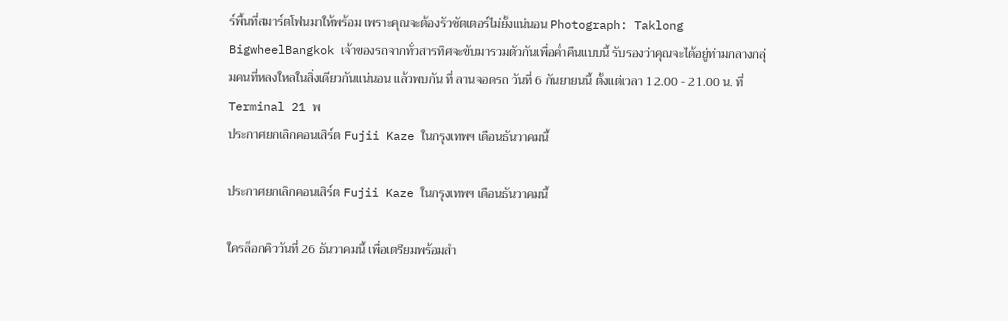ร์พื้นที่สมาร์ตโฟนมาให้พร้อม เพราะคุณจะต้องรัวชัตเตอร์ไม่ยั้งแน่นอน Photograph: Taklong BigwheelBangkok เจ้าของรถจากทั่วสารทิศจะขับมารวมตัวกันเพื่อค่ำคืนแบบนี้ รับรองว่าคุณจะได้อยู่ท่ามกลางกลุ่มคนที่หลงใหลในสิ่งเดียวกันแน่นอน แล้วพบกัน ที่ ลานจอดรถ วันที่ 6 กันยายนนี้ ตั้งแต่เวลา 12.00 - 21.00 น. ที่ Terminal 21 พ
ประกาศยกเลิกคอนเสิร์ต Fujii Kaze ในกรุงเทพฯ เดือนธันวาคมนี้

ประกาศยกเลิกคอนเสิร์ต Fujii Kaze ในกรุงเทพฯ เดือนธันวาคมนี้

ใครล็อกคิววันที่ 26 ธันวาคมนี้ เพื่อเตรียมพร้อมสำ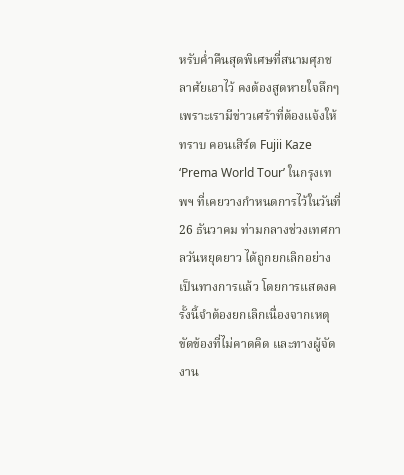หรับค่ำคืนสุดพิเศษที่สนามศุภชลาศัยเอาไว้ คงต้องสูดหายใจลึกๆ เพราะเรามีข่าวเศร้าที่ต้องแจ้งให้ทราบ คอนเสิร์ต Fujii Kaze ‘Prema World Tour’ ในกรุงเทพฯ ที่เคยวางกำหนดการไว้ในวันที่ 26 ธันวาคม ท่ามกลางช่วงเทศกาลวันหยุดยาว ได้ถูกยกเลิกอย่างเป็นทางการแล้ว โดยการแสดงครั้งนี้จำต้องยกเลิกเนื่องจากเหตุขัดข้องที่ไม่คาดคิด และทางผู้จัดงาน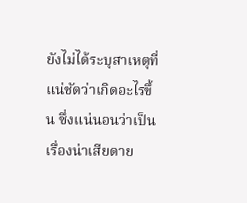ยังไม่ได้ระบุสาเหตุที่แน่ชัดว่าเกิดอะไรขึ้น ซึ่งแน่นอนว่าเป็นเรื่องน่าเสียดาย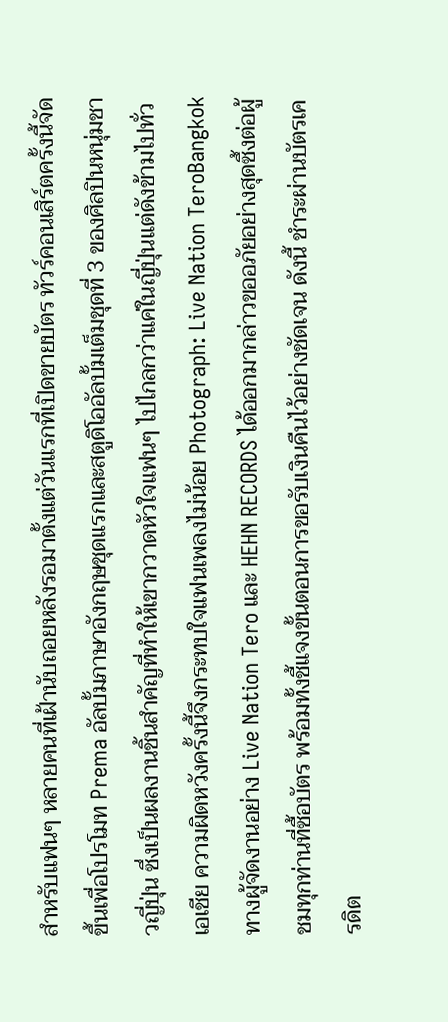สำหรับแฟนๆ หลายคนที่เฝ้านับถอยหลังรอมาตั้งแต่วันแรกที่เปิดขายบัตร ทัวร์คอนเสิร์ตครั้งนี้จัดขึ้นเพื่อโปรโมท Prema อัลบั้มภาษาอังกฤษชุดแรกและสตูดิโออัลบั้มเต็มชุดที่ 3 ของศิลปินหนุ่มชาวญี่ปุ่น ซึ่งเป็นผลงานชิ้นสำคัญที่ทำให้เขากวาดหัวใจแฟนๆ ไปไกลกว่าแค่ในญี่ปุ่นแต่ดังข้ามไปทั่วเอเชีย ความผิดหวังครั้งนี้จึงกระทบใจแฟนเพลงไม่น้อย Photograph: Live Nation TeroBangkok ทางผู้จัดงานอย่าง Live Nation Tero และ HEHN RECORDS ได้ออกมากล่าวขออภัยอย่างสุดซึ้งต่อผู้ชมทุกท่านที่ซื้อบัตร พร้อมทั้งชี้แจงขั้นตอนการขอรับเงินคืนไว้อย่างชัดเจน ดังนี้ ชำระผ่านบัตรเครดิต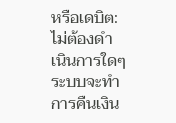หรือเดบิต: ไม่ต้องดำเนินการใดๆ ระบบจะทำการคืนเงิน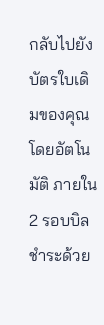กลับไปยังบัตรใบเดิมของคุณโดยอัตโนมัติ ภายใน 2 รอบบิล ชำระด้วย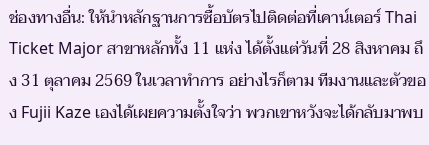ช่องทางอื่น: ให้นำหลักฐานการซื้อบัตรไปติดต่อที่เคาน์เตอร์ Thai Ticket Major สาขาหลักทั้ง 11 แห่ง ได้ตั้งแต่วันที่ 28 สิงหาคม ถึง 31 ตุลาคม 2569 ในเวลาทำการ อย่างไรก็ตาม ทีมงานและตัวของ Fujii Kaze เองได้เผยความตั้งใจว่า พวกเขาหวังจะได้กลับมาพบ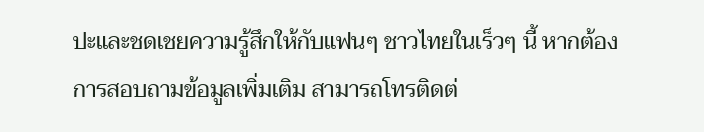ปะและชดเชยความรู้สึกให้กับแฟนๆ ชาวไทยในเร็วๆ นี้ หากต้องการสอบถามข้อมูลเพิ่มเติม สามารถโทรติดต่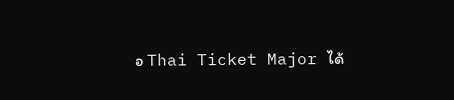อ Thai Ticket Major ได้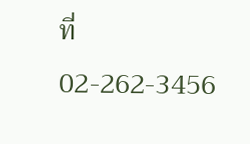ที่ 02-262-3456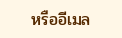หรืออีเมล